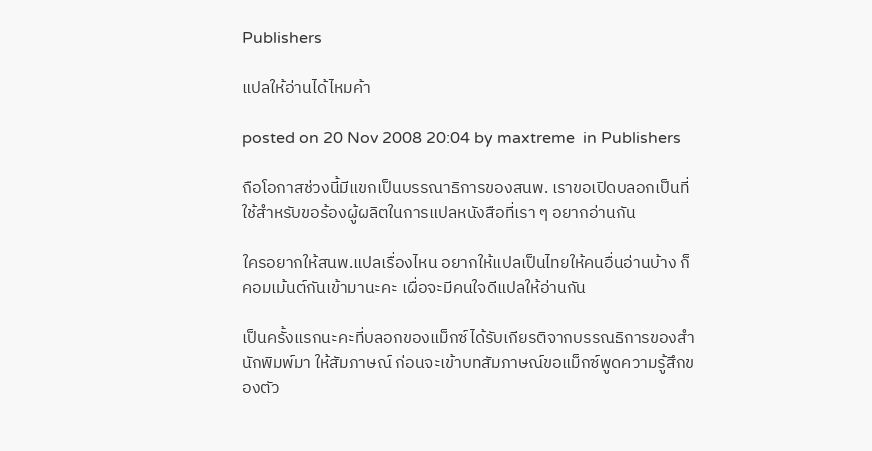Publishers

แปลให้อ่านได้ไหมค้า

posted on 20 Nov 2008 20:04 by maxtreme  in Publishers

ถือโอกาสช่วงนี้มีแขกเป็นบรรณาธิการของสนพ. เราขอเปิดบลอกเป็นที่ใช้สำหรับขอร้องผู้ผลิตในการแปลหนังสือที่เรา ๆ อยากอ่านกัน

ใครอยากให้สนพ.แปลเรื่องไหน อยากให้แปลเป็นไทยให้คนอื่นอ่านบ้าง ก็คอมเม้นต์กันเข้ามานะคะ เผื่อจะมีคนใจดีแปลให้อ่านกัน

เป็นครั้งแรกนะคะที่บลอกของแม็กซ์ได้รับเกียรติจากบรรณธิการของสำนักพิมพ์มา ให้สัมภาษณ์ ก่อนจะเข้าบทสัมภาษณ์ขอแม็กซ์พูดความรู้สึกของตัว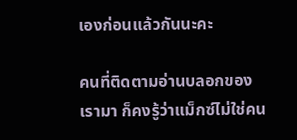เองก่อนแล้วกันนะคะ

คนที่ติดตามอ่านบลอกของเรามา ก็คงรู้ว่าแม็กซ์ไม่ใช่คน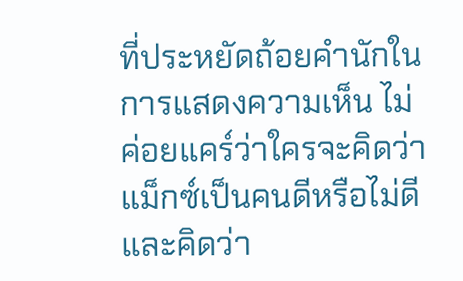ที่ประหยัดถ้อยคำนักในการแสดงความเห็น ไม่ค่อยแคร์ว่าใครจะคิดว่าแม็กซ์เป็นคนดีหรือไม่ดี และคิดว่า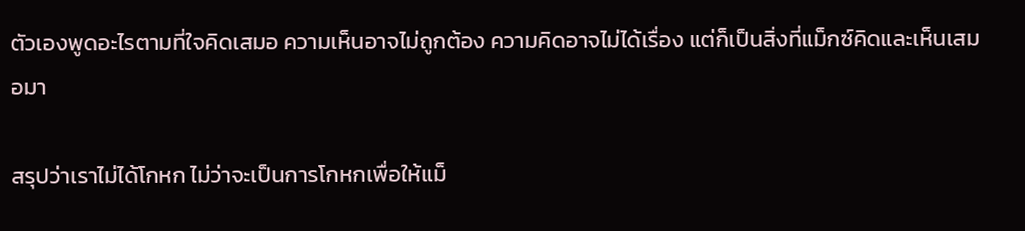ตัวเองพูดอะไรตามที่ใจคิดเสมอ ความเห็นอาจไม่ถูกต้อง ความคิดอาจไม่ได้เรื่อง แต่ก็เป็นสิ่งที่แม็กซ์คิดและเห็นเสมอมา

สรุปว่าเราไม่ได้โกหก ไม่ว่าจะเป็นการโกหกเพื่อให้แม็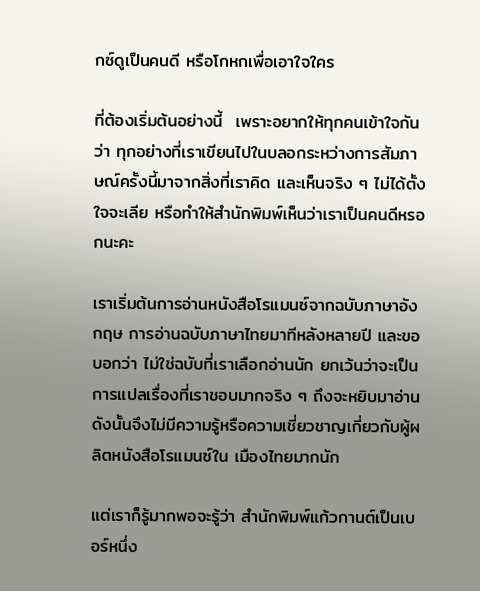กซ์ดูเป็นคนดี หรือโกหกเพื่อเอาใจใคร

ที่ต้องเริ่มต้นอย่างนี้  เพราะอยากให้ทุกคนเข้าใจกันว่า ทุกอย่างที่เราเขียนไปในบลอกระหว่างการสัมภาษณ์ครั้งนี้มาจากสิ่งที่เราคิด และเห็นจริง ๆ ไม่ได้ตั้งใจจะเลีย หรือทำให้สำนักพิมพ์เห็นว่าเราเป็นคนดีหรอกนะคะ

เราเริ่มต้นการอ่านหนังสือโรแมนซ์จากฉบับภาษาอังกฤษ การอ่านฉบับภาษาไทยมาทีหลังหลายปี และขอบอกว่า ไม่ใช่ฉบับที่เราเลือกอ่านนัก ยกเว้นว่าจะเป็นการแปลเรื่องที่เราชอบมากจริง ๆ ถึงจะหยิบมาอ่าน ดังนั้นจึงไม่มีความรู้หรือความเชี่ยวชาญเกี่ยวกับผู้ผลิตหนังสือโรแมนซ์ใน เมืองไทยมากนัก

แต่เราก็รู้มากพอจะรู้ว่า สำนักพิมพ์แก้วกานต์เป็นเบอร์หนึ่ง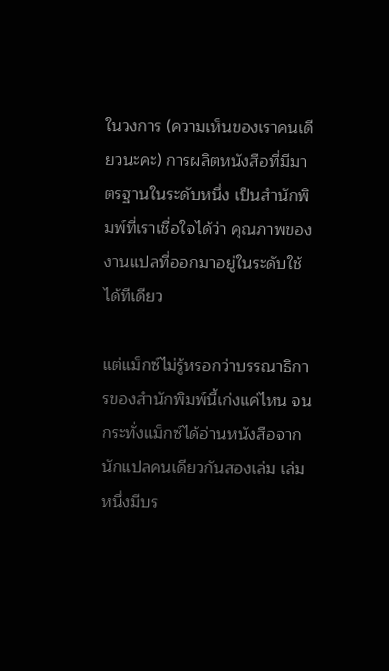ในวงการ (ความเห็นของเราคนเดียวนะคะ) การผลิตหนังสือที่มีมาตรฐานในระดับหนึ่ง เป็นสำนักพิมพ์ที่เราเชื่อใจได้ว่า คุณภาพของงานแปลที่ออกมาอยู่ในระดับใช้ได้ทีเดียว

แต่แม็กซ์ไม่รู้หรอกว่าบรรณาธิการของสำนักพิมพ์นี้เก่งแค่ไหน จนกระทั่งแม็กซ์ได้อ่านหนังสือจากนักแปลคนเดียวกันสองเล่ม เล่มหนึ่งมีบร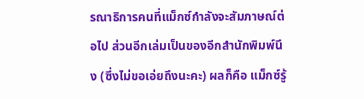รณาธิการคนที่แม็กซ์กำลังจะสัมภาษณ์ต่อไป ส่วนอีกเล่มเป็นของอีกสำนักพิมพ์นึง (ซึ่งไม่ขอเอ่ยถึงนะคะ) ผลก็คือ แม็กซ์รู้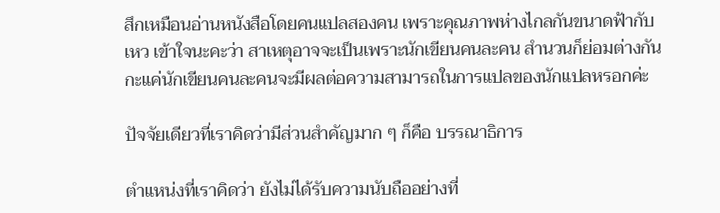สึกเหมือนอ่านหนังสือโดยคนแปลสองคน เพราะคุณภาพห่างไกลกันขนาดฟ้ากับเหว เข้าใจนะคะว่า สาเหตุอาจจะเป็นเพราะนักเขียนคนละคน สำนวนก็ย่อมต่างกัน กะแค่นักเขียนคนละคนจะมีผลต่อความสามารถในการแปลของนักแปลหรอกค่ะ

ปัจจัยเดียวที่เราคิดว่ามีส่วนสำคัญมาก ๆ ก็คือ บรรณาธิการ

ตำแหน่งที่เราคิดว่า ยังไม่ได้รับความนับถืออย่างที่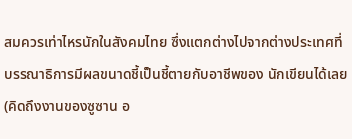สมควรเท่าไหรนักในสังคมไทย ซึ่งแตกต่างไปจากต่างประเทศที่บรรณาธิการมีผลขนาดชี้เป็นชี้ตายกับอาชีพของ นักเขียนได้เลย (คิดถึงงานของซูซาน อ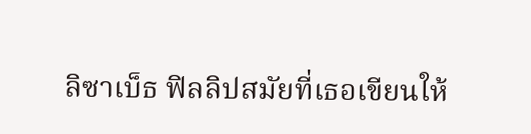ลิซาเบ็ธ ฟิลลิปสมัยที่เธอเขียนให้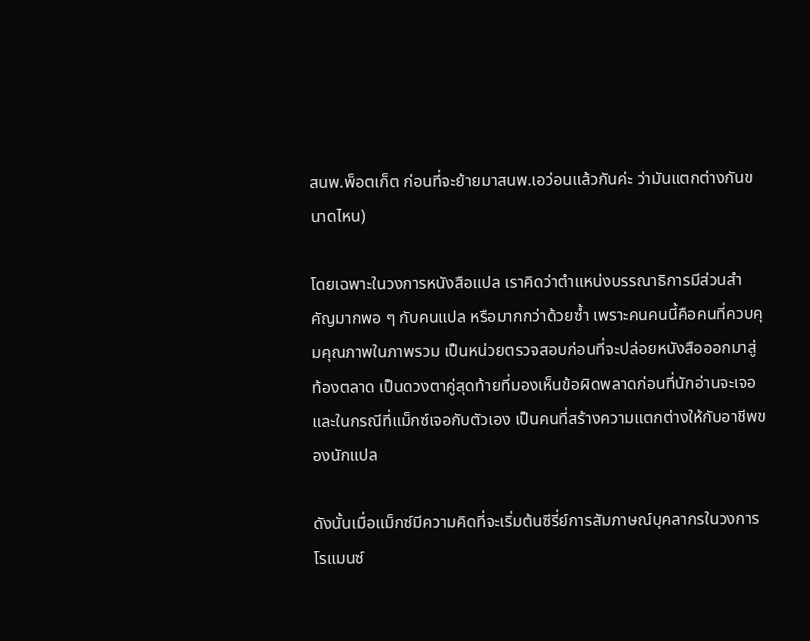สนพ.พ็อตเก็ต ก่อนที่จะย้ายมาสนพ.เอว่อนแล้วกันค่ะ ว่ามันแตกต่างกันขนาดไหน)

โดยเฉพาะในวงการหนังสือแปล เราคิดว่าตำแหน่งบรรณาธิการมีส่วนสำคัญมากพอ ๆ กับคนแปล หรือมากกว่าด้วยซ้ำ เพราะคนคนนี้คือคนที่ควบคุมคุณภาพในภาพรวม เป็นหน่วยตรวจสอบก่อนที่จะปล่อยหนังสือออกมาสู่ท้องตลาด เป็นดวงตาคู่สุดท้ายที่มองเห็นข้อผิดพลาดก่อนที่นักอ่านจะเจอ และในกรณีที่แม็กซ์เจอกับตัวเอง เป็นคนที่สร้างความแตกต่างให้กับอาชีพของนักแปล

ดังนั้นเมื่อแม็กซ์มีความคิดที่จะเริ่มต้นซีรี่ย์การสัมภาษณ์บุคลากรในวงการ โรแมนซ์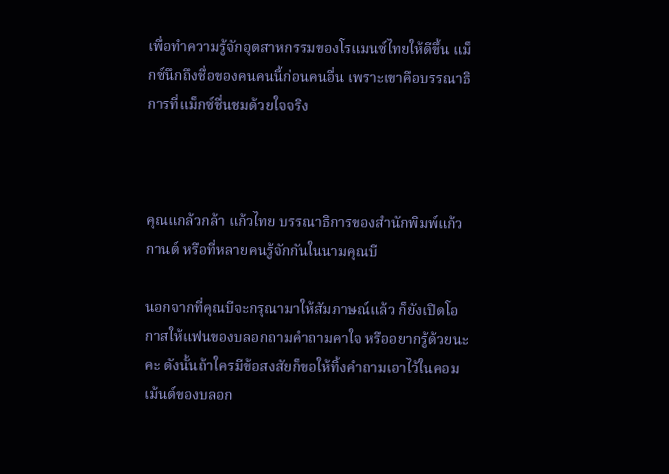เพื่อทำความรู้จักอุตสาหกรรมของโรแมนซ์ไทยให้ดีขึ้น แม็กซ์นึกถึงชื่อของคนคนนี้ก่อนคนอื่น เพราะเขาคือบรรณาธิการที่แม็กซ์ชื่นชมด้วยใจจริง



คุณแกล้วกล้า แก้วไทย บรรณาธิการของสำนักพิมพ์แก้วกานต์ หรือที่หลายคนรู้จักกันในนามคุณบี

นอกจากที่คุณบีจะกรุณามาให้สัมภาษณ์แล้ว ก็ยังเปิดโอกาสให้แฟนของบลอกถามคำถามคาใจ หรืออยากรู้ด้วยนะคะ ดังนั้นถ้าใครมีข้อสงสัยก็ขอให้ทิ้งคำถามเอาไว้ในคอมเม้นต์ของบลอก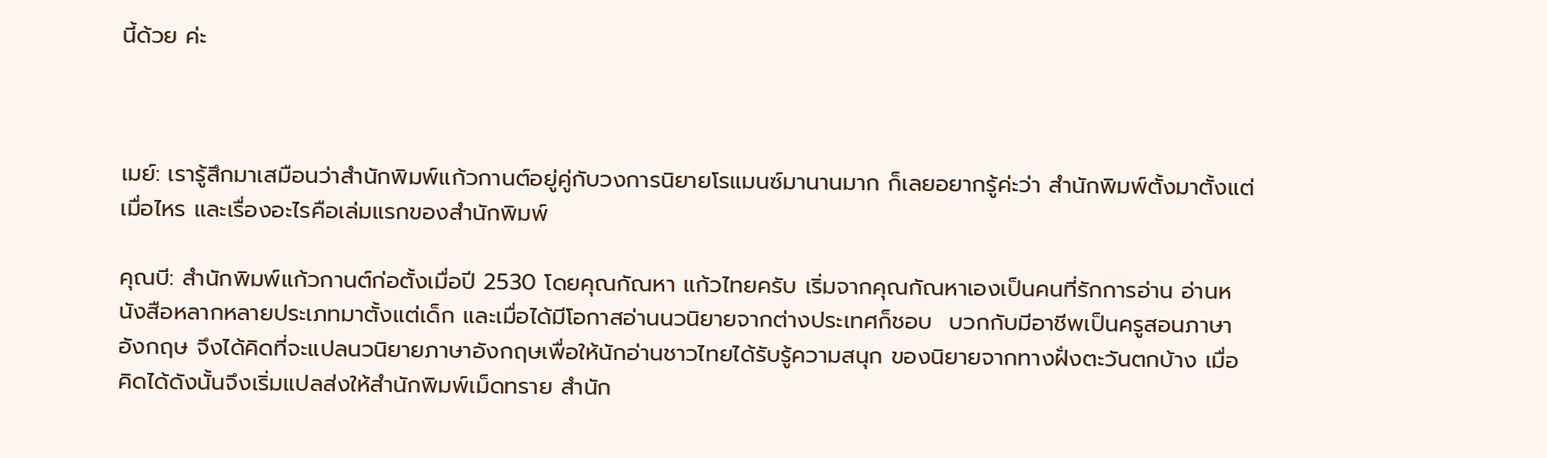นี้ด้วย ค่ะ



เมย์: เรารู้สึกมาเสมือนว่าสำนักพิมพ์แก้วกานต์อยู่คู่กับวงการนิยายโรแมนซ์มานานมาก ก็เลยอยากรู้ค่ะว่า สำนักพิมพ์ตั้งมาตั้งแต่เมื่อไหร และเรื่องอะไรคือเล่มแรกของสำนักพิมพ์

คุณบี: สำนักพิมพ์แก้วกานต์ก่อตั้งเมื่อปี 2530 โดยคุณกัณหา แก้วไทยครับ เริ่มจากคุณกัณหาเองเป็นคนที่รักการอ่าน อ่านหนังสือหลากหลายประเภทมาตั้งแต่เด็ก และเมื่อได้มีโอกาสอ่านนวนิยายจากต่างประเทศก็ชอบ  บวกกับมีอาชีพเป็นครูสอนภาษาอังกฤษ จึงได้คิดที่จะแปลนวนิยายภาษาอังกฤษเพื่อให้นักอ่านชาวไทยได้รับรู้ความสนุก ของนิยายจากทางฝั่งตะวันตกบ้าง เมื่อคิดได้ดังนั้นจึงเริ่มแปลส่งให้สำนักพิมพ์เม็ดทราย สำนัก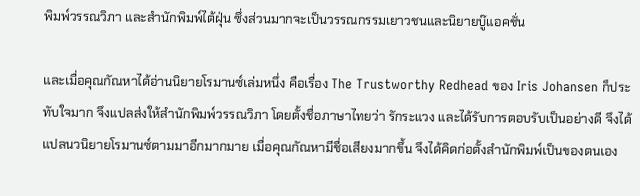พิมพ์วรรณวิภา และสำนักพิมพ์ไต้ฝุ่น ซึ่งส่วนมากจะเป็นวรรณกรรมเยาวชนและนิยายบู๊แอคชั่น

และเมื่อคุณกัณหาได้อ่านนิยายโรมานซ์เล่มหนึ่ง คือเรื่อง The Trustworthy Redhead ของ Iris Johansen ก็ประทับใจมาก จึงแปลส่งให้สำนักพิมพ์วรรณวิภา โดยตั้งชื่อภาษาไทยว่า รักระแวง และได้รับการตอบรับเป็นอย่างดี จึงได้แปลนวนิยายโรมานซ์ตามมาอีกมากมาย เมื่อคุณกัณหามีชื่อเสียงมากขึ้น จึงได้คิดก่อตั้งสำนักพิมพ์เป็นของตนเอง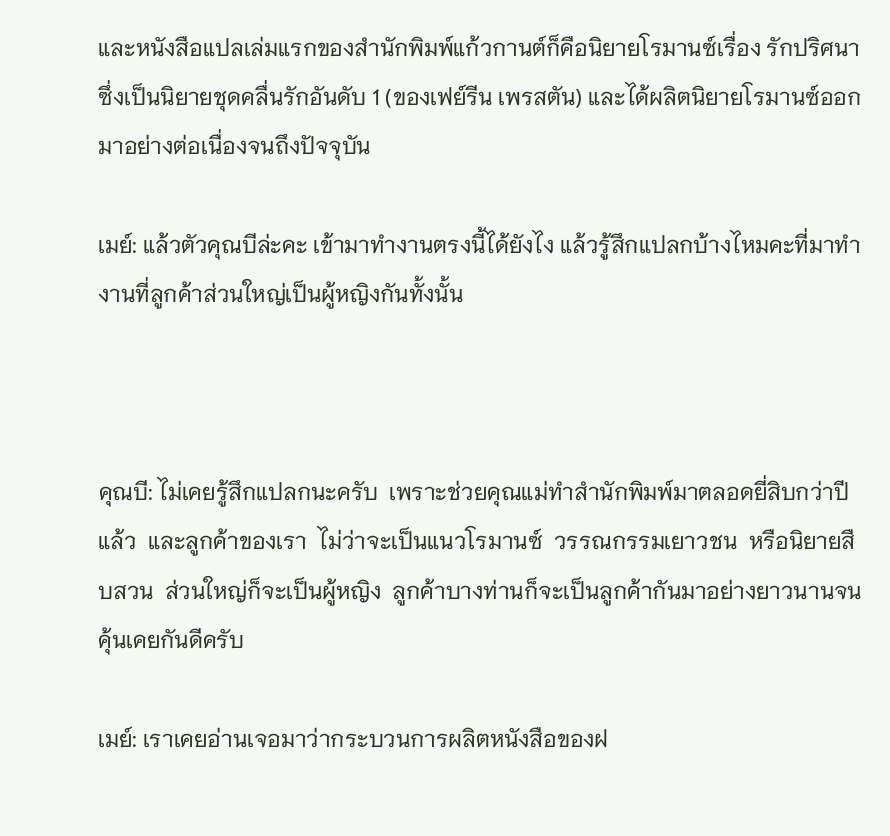และหนังสือแปลเล่มแรกของสำนักพิมพ์แก้วกานต์ก็คือนิยายโรมานซ์เรื่อง รักปริศนา ซึ่งเป็นนิยายชุดคลื่นรักอันดับ 1 (ของเฟย์รีน เพรสตัน) และได้ผลิตนิยายโรมานซ์ออกมาอย่างต่อเนื่องจนถึงปัจจุบัน

เมย์: แล้วตัวคุณบีล่ะคะ เข้ามาทำงานตรงนี้ได้ยังไง แล้วรู้สึกแปลกบ้างไหมคะที่มาทำงานที่ลูกค้าส่วนใหญ่เป็นผู้หญิงกันทั้งนั้น



คุณบี: ไม่เคยรู้สึกแปลกนะครับ  เพราะช่วยคุณแม่ทำสำนักพิมพ์มาตลอดยี่สิบกว่าปีแล้ว  และลูกค้าของเรา  ไม่ว่าจะเป็นแนวโรมานซ์  วรรณกรรมเยาวชน  หรือนิยายสืบสวน  ส่วนใหญ่ก็จะเป็นผู้หญิง  ลูกค้าบางท่านก็จะเป็นลูกค้ากันมาอย่างยาวนานจนคุ้นเคยกันดีครับ

เมย์: เราเคยอ่านเจอมาว่ากระบวนการผลิตหนังสือของฝ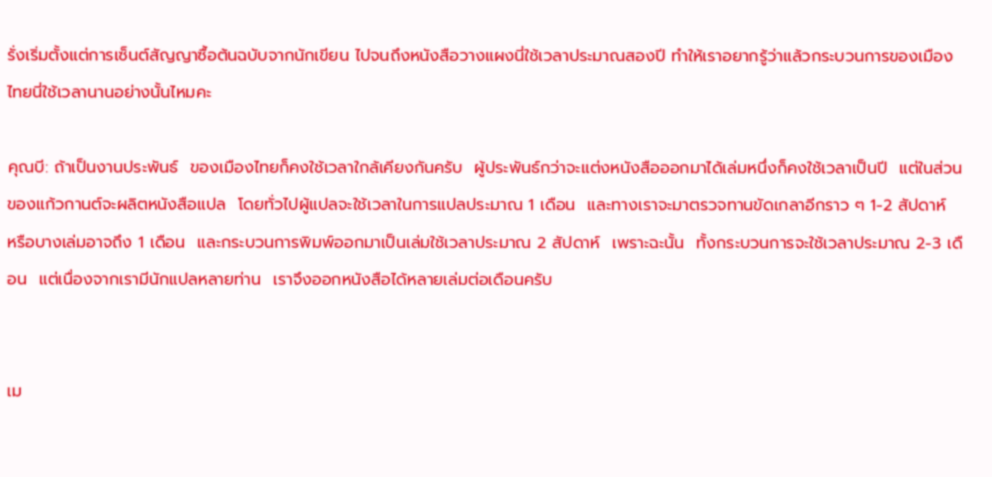รั่งเริ่มตั้งแต่การเซ็นต์สัญญาซื้อต้นฉบับจากนักเขียน ไปจนถึงหนังสือวางแผงนี่ใช้เวลาประมาณสองปี ทำให้เราอยากรู้ว่าแล้วกระบวนการของเมืองไทยนี่ใช้เวลานานอย่างนั้นไหมคะ

คุณบี: ถ้าเป็นงานประพันธ์  ของเมืองไทยก็คงใช้เวลาใกล้เคียงกันครับ  ผู้ประพันธ์กว่าจะแต่งหนังสือออกมาได้เล่มหนึ่งก็คงใช้เวลาเป็นปี  แต่ในส่วนของแก้วกานต์จะผลิตหนังสือแปล  โดยทั่วไปผู้แปลจะใช้เวลาในการแปลประมาณ 1 เดือน  และทางเราจะมาตรวจทานขัดเกลาอีกราว ๆ 1-2 สัปดาห์  หรือบางเล่มอาจถึง 1 เดือน  และกระบวนการพิมพ์ออกมาเป็นเล่มใช้เวลาประมาณ 2 สัปดาห์  เพราะฉะนั้น  ทั้งกระบวนการจะใช้เวลาประมาณ 2-3 เดือน  แต่เนื่องจากเรามีนักแปลหลายท่าน  เราจึงออกหนังสือได้หลายเล่มต่อเดือนครับ


เม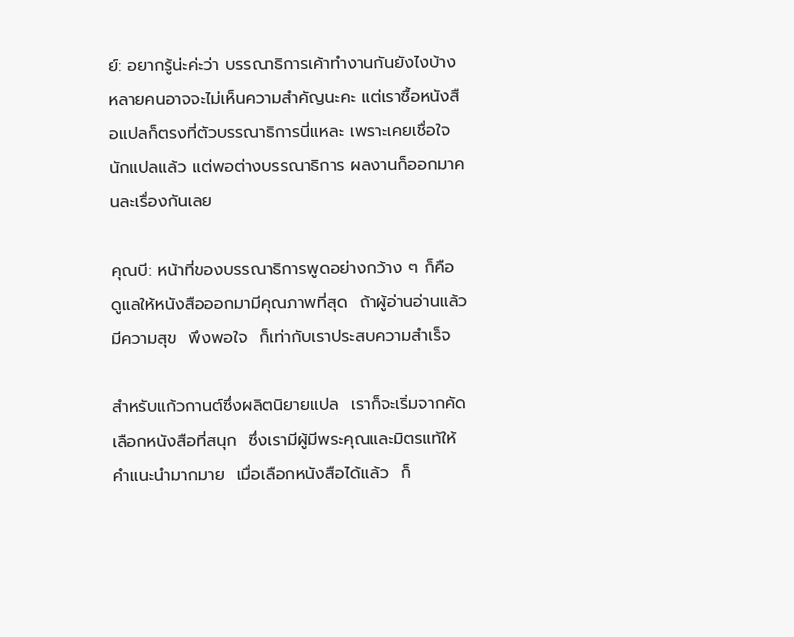ย์: อยากรู้น่ะค่ะว่า บรรณาธิการเค้าทำงานกันยังไงบ้าง หลายคนอาจจะไม่เห็นความสำคัญนะคะ แต่เราซื้อหนังสือแปลก็ตรงที่ตัวบรรณาธิการนี่แหละ เพราะเคยเชื่อใจนักแปลแล้ว แต่พอต่างบรรณาธิการ ผลงานก็ออกมาคนละเรื่องกันเลย

คุณบี: หน้าที่ของบรรณาธิการพูดอย่างกว้าง ๆ ก็คือ  ดูแลให้หนังสือออกมามีคุณภาพที่สุด  ถ้าผู้อ่านอ่านแล้วมีความสุข  พึงพอใจ  ก็เท่ากับเราประสบความสำเร็จ

สำหรับแก้วกานต์ซึ่งผลิตนิยายแปล  เราก็จะเริ่มจากคัดเลือกหนังสือที่สนุก  ซึ่งเรามีผู้มีพระคุณและมิตรแท้ให้คำแนะนำมากมาย  เมื่อเลือกหนังสือได้แล้ว  ก็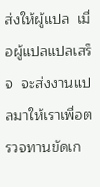ส่งให้ผู้แปล  เมื่อผู้แปลแปลเสร็จ  จะส่งงานแปลมาให้เราเพื่อตรวจทานขัดเก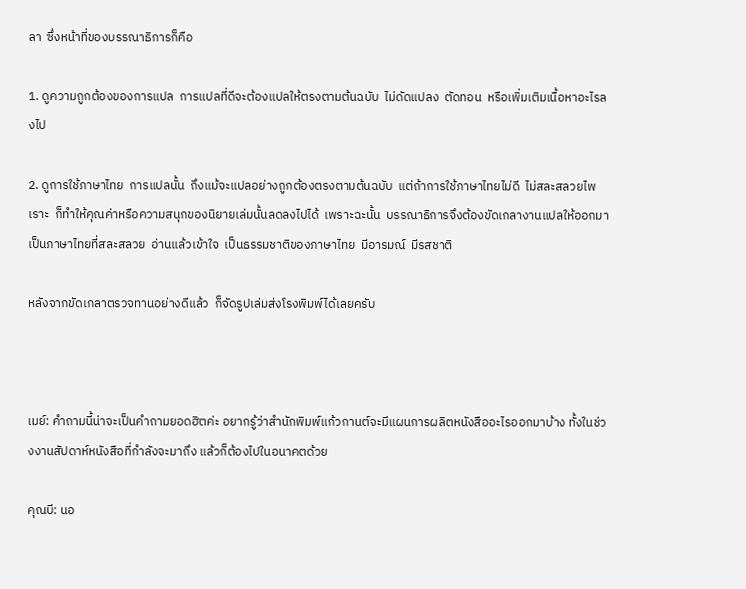ลา  ซึ่งหน้าที่ของบรรณาธิการก็คือ

1. ดูความถูกต้องของการแปล  การแปลที่ดีจะต้องแปลให้ตรงตามต้นฉบับ  ไม่ดัดแปลง  ตัดทอน  หรือเพิ่มเติมเนื้อหาอะไรลงไป

2. ดูการใช้ภาษาไทย  การแปลนั้น  ถึงแม้จะแปลอย่างถูกต้องตรงตามต้นฉบับ  แต่ถ้าการใช้ภาษาไทยไม่ดี  ไม่สละสลวยไพเราะ  ก็ทำให้คุณค่าหรือความสนุกของนิยายเล่มนั้นลดลงไปได้  เพราะฉะนั้น  บรรณาธิการจึงต้องขัดเกลางานแปลให้ออกมาเป็นภาษาไทยที่สละสลวย  อ่านแล้วเข้าใจ  เป็นธรรมชาติของภาษาไทย  มีอารมณ์  มีรสชาติ

หลังจากขัดเกลาตรวจทานอย่างดีแล้ว  ก็จัดรูปเล่มส่งโรงพิมพ์ได้เลยครับ



เมย์: คำถามนี้น่าจะเป็นคำถามยอดฮิตค่ะ อยากรู้ว่าสำนักพิมพ์แก้วกานต์จะมีแผนการผลิตหนังสืออะไรออกมาบ้าง ทั้งในช่วงงานสัปดาห์หนังสือที่กำลังจะมาถึง แล้วก็ต้องไปในอนาคตด้วย

คุณบี: นอ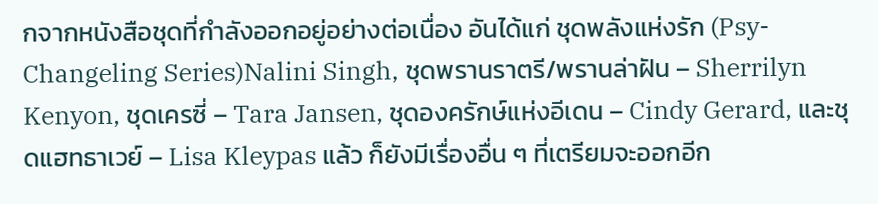กจากหนังสือชุดที่กำลังออกอยู่อย่างต่อเนื่อง อันได้แก่ ชุดพลังแห่งรัก (Psy-Changeling Series)Nalini Singh, ชุดพรานราตรี/พรานล่าฝัน – Sherrilyn Kenyon, ชุดเครซี่ – Tara Jansen, ชุดองครักษ์แห่งอีเดน – Cindy Gerard, และชุดแฮทธาเวย์ – Lisa Kleypas แล้ว ก็ยังมีเรื่องอื่น ๆ ที่เตรียมจะออกอีก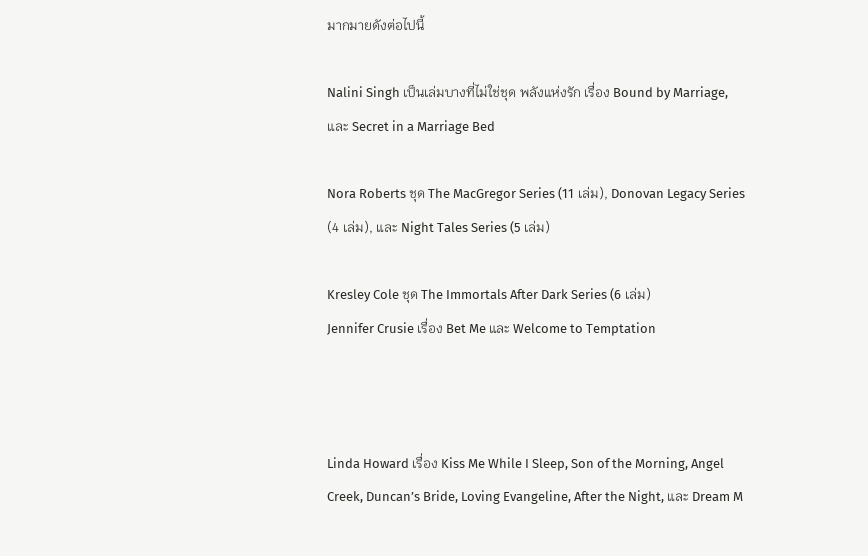มากมายดังต่อไปนี้

Nalini Singh เป็นเล่มบางที่ไม่ใช่ชุด พลังแห่งรัก เรื่อง Bound by Marriage, และ Secret in a Marriage Bed

Nora Roberts ชุด The MacGregor Series (11 เล่ม), Donovan Legacy Series (4 เล่ม), และ Night Tales Series (5 เล่ม)

Kresley Cole ชุด The Immortals After Dark Series (6 เล่ม)
Jennifer Crusie เรื่อง Bet Me และ Welcome to Temptation



Linda Howard เรื่อง Kiss Me While I Sleep, Son of the Morning, Angel Creek, Duncan’s Bride, Loving Evangeline, After the Night, และ Dream M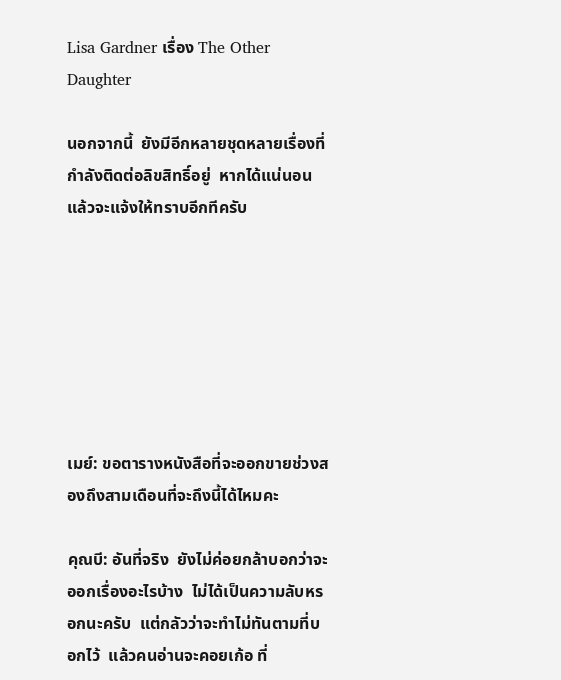Lisa Gardner เรื่อง The Other Daughter

นอกจากนี้  ยังมีอีกหลายชุดหลายเรื่องที่กำลังติดต่อลิขสิทธิ์อยู่  หากได้แน่นอนแล้วจะแจ้งให้ทราบอีกทีครับ







เมย์: ขอตารางหนังสือที่จะออกขายช่วงสองถึงสามเดือนที่จะถึงนี้ได้ไหมคะ

คุณบี: อันที่จริง  ยังไม่ค่อยกล้าบอกว่าจะออกเรื่องอะไรบ้าง  ไม่ได้เป็นความลับหรอกนะครับ  แต่กลัวว่าจะทำไม่ทันตามที่บอกไว้  แล้วคนอ่านจะคอยเก้อ ที่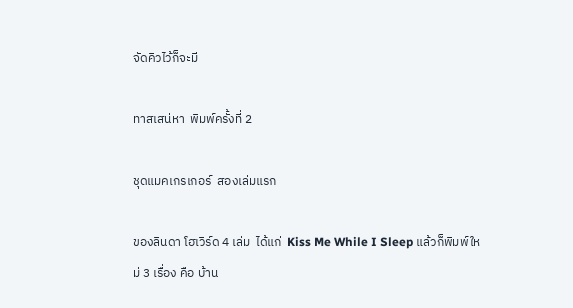จัดคิวไว้ก็จะมี

ทาสเสน่หา  พิมพ์ครั้งที่ 2

ชุดแมคเกรเกอร์  สองเล่มแรก

ของลินดา โฮเวิร์ด 4 เล่ม  ได้แก่  Kiss Me While I Sleep แล้วก็พิมพ์ใหม่ 3 เรื่อง คือ บ้าน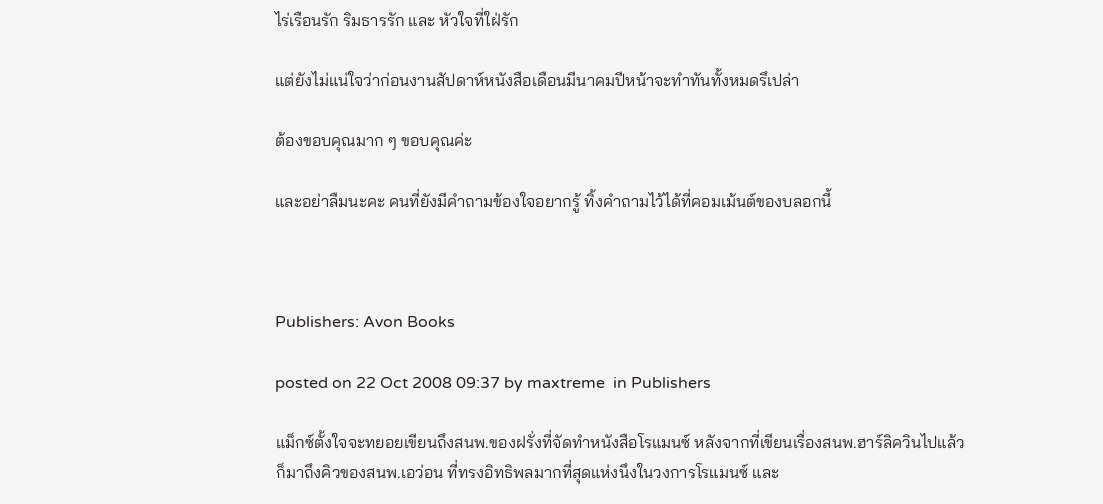ไร่เรือนรัก ริมธารรัก และ หัวใจที่ใฝ่รัก

แต่ยังไม่แน่ใจว่าก่อนงานสัปดาห์หนังสือเดือนมีนาคมปีหน้าจะทำทันทั้งหมดรึเปล่า

ต้องขอบคุณมาก ๆ ขอบคุณค่ะ

และอย่าลืมนะคะ คนที่ยังมีคำถามข้องใจอยากรู้ ทิ้งคำถามไว้ได้ที่คอมเม้นต์ของบลอกนี้



Publishers: Avon Books

posted on 22 Oct 2008 09:37 by maxtreme  in Publishers

แม็กซ์ตั้งใจจะทยอยเขียนถึงสนพ.ของฝรั่งที่จัดทำหนังสือโรแมนซ์ หลังจากที่เขียนเรื่องสนพ.ฮาร์ลิควินไปแล้ว ก็มาถึงคิวของสนพ.เอว่อน ที่ทรงอิทธิพลมากที่สุดแห่งนึงในวงการโรแมนซ์ และ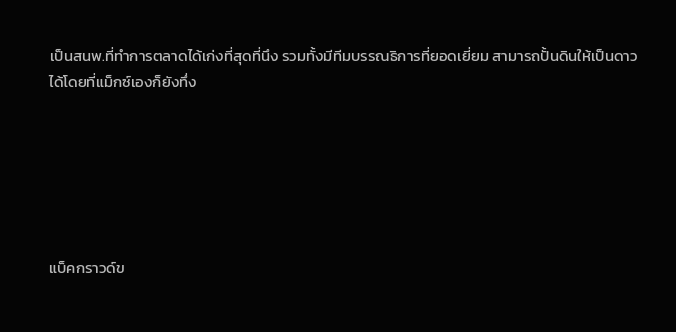เป็นสนพ.ที่ทำการตลาดได้เก่งที่สุดที่นึง รวมทั้งมีทีมบรรณธิการที่ยอดเยี่ยม สามารถปั้นดินให้เป็นดาวได้โดยที่แม็กซ์เองก็ยังทึ่ง






แบ็คกราวด์ข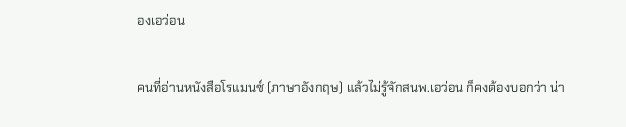องเอว่อน

คนที่อ่านหนังสือโรแมนซ์ (ภาษาอังกฤษ) แล้วไม่รู้จักสนพ.เอว่อน ก็คงต้องบอกว่า น่า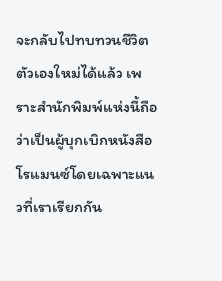จะกลับไปทบทวนชีวิตตัวเองใหม่ได้แล้ว เพราะสำนักพิมพ์แห่งนี้ถือว่าเป็นผู้บุกเบิกหนังสือโรแมนซ์โดยเฉพาะแนวที่เราเรียกกัน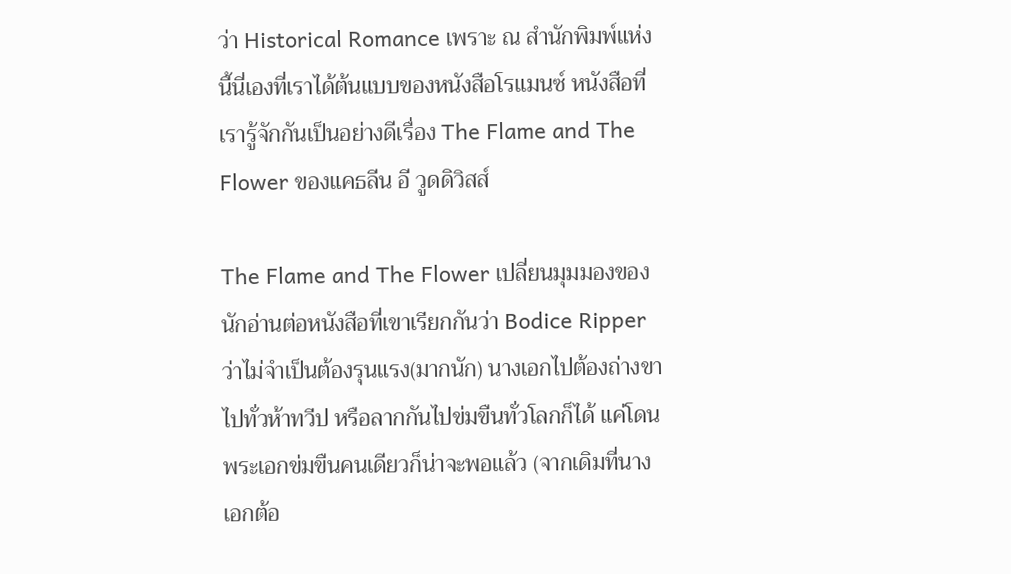ว่า Historical Romance เพราะ ณ สำนักพิมพ์แห่งนี้นี่เองที่เราได้ต้นแบบของหนังสือโรแมนซ์ หนังสือที่เรารู้จักกันเป็นอย่างดีเรื่อง The Flame and The Flower ของแคธลีน อี วูดดิวิสส์

The Flame and The Flower เปลี่ยนมุมมองของนักอ่านต่อหนังสือที่เขาเรียกกันว่า Bodice Ripper ว่าไม่จำเป็นต้องรุนแรง(มากนัก) นางเอกไปต้องถ่างขาไปทั่วห้าทวีป หรือลากกันไปข่มขืนทั่วโลกก็ได้ แค่โดนพระเอกข่มขืนคนเดียวก็น่าจะพอแล้ว (จากเดิมที่นางเอกต้อ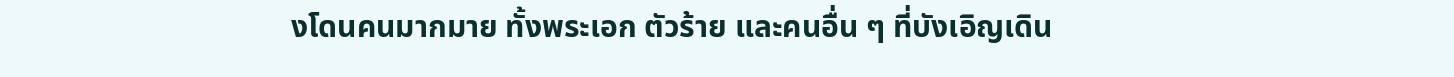งโดนคนมากมาย ทั้งพระเอก ตัวร้าย และคนอื่น ๆ ที่บังเอิญเดิน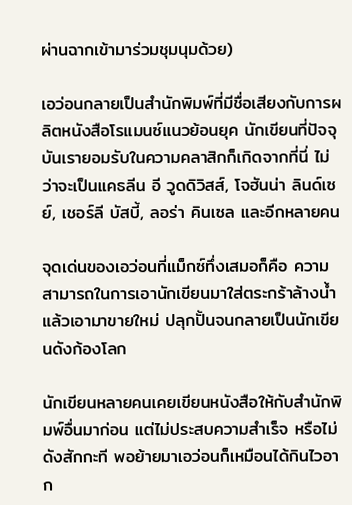ผ่านฉากเข้ามาร่วมชุมนุมด้วย)

เอว่อนกลายเป็นสำนักพิมพ์ที่มีชื่อเสียงกับการผลิตหนังสือโรแมนซ์แนวย้อนยุค นักเขียนที่ปัจจุบันเรายอมรับในความคลาสิกก็เกิดจากที่นี่ ไม่ว่าจะเป็นแคธลีน อี วูดดิวิสส์, โจฮันน่า ลินด์เซย์, เชอร์ลี บัสบี้, ลอร่า คินเซล และอีกหลายคน

จุดเด่นของเอว่อนที่แม็กซ์ทึ่งเสมอก็คือ ความสามารถในการเอานักเขียนมาใส่ตระกร้าล้างน้ำ แล้วเอามาขายใหม่ ปลุกปั้นจนกลายเป็นนักเขียนดังก้องโลก

นักเขียนหลายคนเคยเขียนหนังสือให้กับสำนักพิมพ์อื่นมาก่อน แต่ไม่ประสบความสำเร็จ หรือไม่ดังสักกะที พอย้ายมาเอว่อนก็เหมือนได้กินไวอาก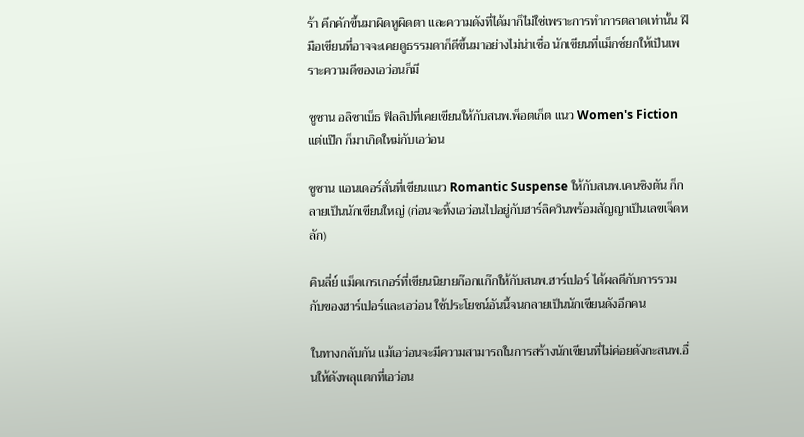ร้า คึกคักขึ้นมาผิดหูผิดตา และความดังที่ได้มาก็ไม่ใช่เพราะการทำการตลาดเท่านั้น ฝีมือเขียนที่อาจจะเคยดูธรรมดาก็ดีขึ้นมาอย่างไม่น่าเชื่อ นักเขียนที่แม็กซ์ยกให้เป็นเพราะความดีของเอว่อนก็มี

ซูซาน อลิซาเบ็ธ ฟิลลิปที่เคยเขียนให้กับสนพ.พ็อตเก็ต แนว Women's Fiction แต่แป๊ก ก็มาเกิดใหม่กับเอว่อน

ซูซาน แอนเดอร์สั่นที่เขียนแนว Romantic Suspense ให้กับสนพ.เคนซิงตัน ก็กลายเป็นนักเขียนใหญ่ (ก่อนจะทิ้งเอว่อนไปอยู่กับฮาร์ลิควินพร้อมสัญญาเป็นเลขเจ็ดหลัก)

คินลี่ย์ แม็คเกรเกอร์ที่เขียนนิยายก๊อกแก๊กให้กับสนพ.ฮาร์เปอร์ ได้ผลดีกับการรวมกับของฮาร์เปอร์และเอว่อน ใช้ประโยชน์อันนี้จนกลายเป็นนักเขียนดังอีกคน

ในทางกลับกัน แม้เอว่อนจะมีความสามารถในการสร้างนักเขียนที่ไม่ค่อยดังกะสนพ.อื่นให้ดังพลุแตกที่เอว่อน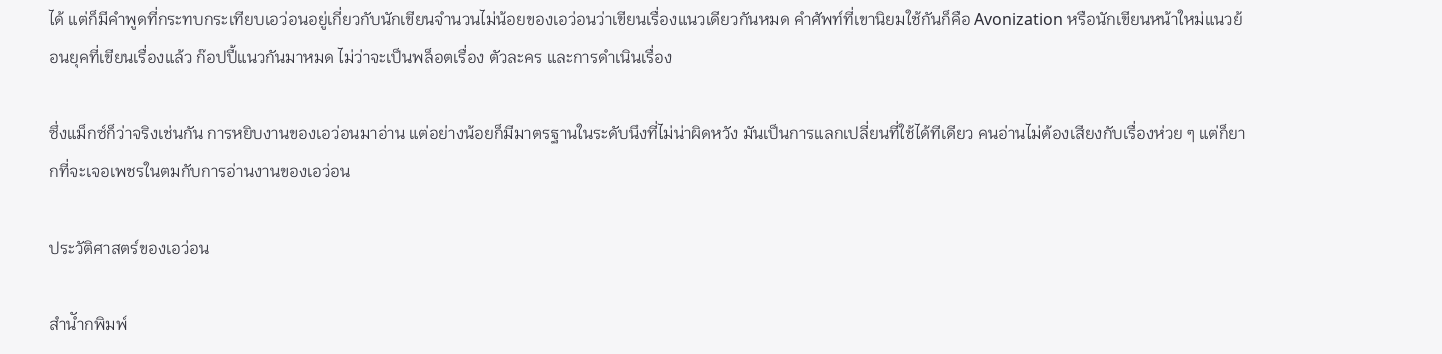ได้ แต่ก็มีคำพูดที่กระทบกระเทียบเอว่อนอยู่เกี่ยวกับนักเขียนจำนวนไม่น้อยของเอว่อนว่าเขียนเรื่องแนวเดียวกันหมด คำศัพท์ที่เขานิยมใช้กันก็คือ Avonization หรือนักเขียนหน้าใหม่แนวย้อนยุคที่เขียนเรื่องแล้ว ก๊อปปี้แนวกันมาหมด ไม่ว่าจะเป็นพล็อตเรื่อง ตัวละคร และการดำเนินเรื่อง

ซึ่งแม็กซ์ก็ว่าจริงเช่นกัน การหยิบงานของเอว่อนมาอ่าน แต่อย่างน้อยก็มีมาตรฐานในระดับนึงที่ไม่น่าผิดหวัง มันเป็นการแลกเปลี่ยนที่ใช้ได้ทีเดียว คนอ่านไม่ต้องเสียงกับเรื่องห่วย ๆ แต่ก็ยากที่จะเจอเพชรในตมกับการอ่านงานของเอว่อน

ประวัติศาสตร์ของเอว่อน

สำนัำกพิมพ์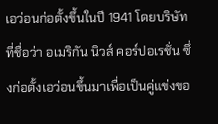เอว่อนก่อตั้งขึ้นในปี 1941 โดยบริษัทที่ชื่อว่า อเมริกัน นิวส์ คอร์ปอเรชั่น ซึ่งก่อตั้งเอว่อนขึ้นมาเพื่อเป็นคู่แข่งขอ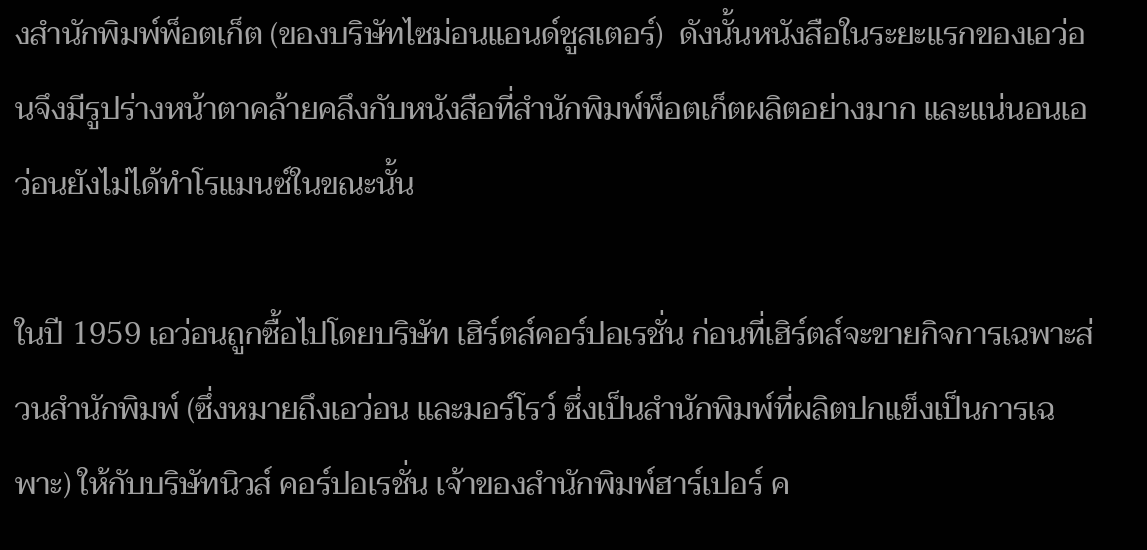งสำนักพิมพ์พ็อตเก็ต (ของบริษัทไซม่อนแอนด์ชูสเตอร์)  ดังนั้นหนังสือในระยะแรกของเอว่อนจึงมีรูปร่างหน้าตาคล้ายคลึงกับหนังสือที่สำนักพิมพ์พ็อตเก็ตผลิตอย่างมาก และแน่นอนเอว่อนยังไม่ได้ทำโรแมนซ์ในขณะนั้น

ในปี 1959 เอว่อนถูกซื้อไปโดยบริษัท เฮิร์ตส์คอร์ปอเรชั่น ก่อนที่เฮิร์ตส์จะขายกิจการเฉพาะส่วนสำนักพิมพ์ (ซึ่งหมายถึงเอว่อน และมอร์โรว์ ซึ่งเป็นสำนักพิมพ์ที่ผลิตปกแข็งเป็นการเฉพาะ) ให้กับบริษัทนิวส์ คอร์ปอเรชั่น เจ้าของสำนักพิมพ์ฮาร์เปอร์ ค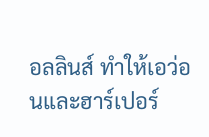อลลินส์ ทำให้เอว่อนและฮาร์เปอร์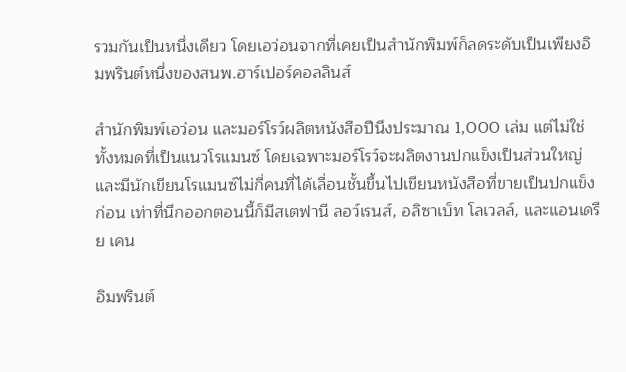รวมกันเป็นหนึ่งเดียว โดยเอว่อนจากที่เคยเป็นสำนักพิมพ์ก็ลดระดับเป็นเพียงอิมพรินต์หนึ่งของสนพ.ฮาร์เปอร์คอลลินส์

สำนักพิมพ์เอว่อน และมอร์โรว์ผลิตหนังสือปีนึงประมาณ 1,000 เล่ม แต่ไม่ใช่ทั้งหมดที่เป็นแนวโรแมนซ์ โดยเฉพาะมอร์โรว์จะผลิตงานปกแข็งเป็นส่วนใหญ่ และมีนักเขียนโรแมนซ์ไม่กี่คนที่ได้เลื่อนชั้นขึ้นไปเขียนหนังสือที่ขายเป็นปกแข็งก่อน เท่าที่นึกออกตอนนี้ก็มีสเตฟานี ลอว์เรนส์, อลิซาเบ็ท โลเวลล์, และแอนเดรีย เคน

อิมพรินต์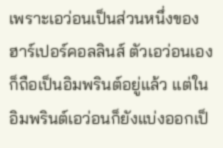เพราะเอว่อนเป็นส่วนหนึ่งของฮาร์เปอร์คอลลินส์ ตัวเอว่อนเองก็ถือเป็นอิมพรินต์อยู่แล้ว แต่ในอิมพรินต์เอว่อนก็ยังแบ่งออกเป็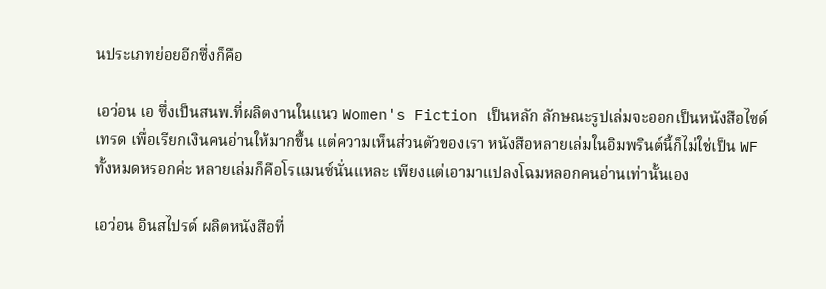นประเภทย่อยอีกซึ่งก็คือ

เอว่อน เอ ซึ่งเป็นสนพ.ที่ผลิตงานในแนว Women's Fiction เป็นหลัก ลักษณะรูปเล่มจะออกเป็นหนังสือไซด์เทรด เพื่อเรียกเงินคนอ่านให้มากขึ้น แต่ความเห็นส่วนตัวของเรา หนังสือหลายเล่มในอิมพรินต์นี้ก็ไม่ใช่เป็น WF ทั้งหมดหรอกค่ะ หลายเล่มก็คือโรแมนซ์นั่นแหละ เพียงแต่เอามาแปลงโฉมหลอกคนอ่านเท่านั้นเอง

เอว่อน อินสไปรด์ ผลิตหนังสือที่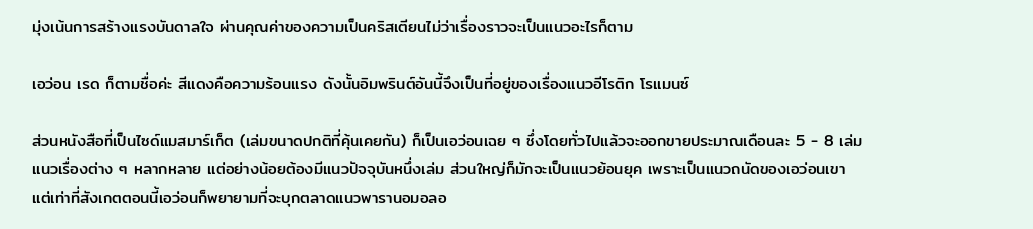มุ่งเน้นการสร้างแรงบันดาลใจ ผ่านคุณค่าของความเป็นคริสเตียนไม่ว่าเรื่องราวจะเป็นแนวอะไรก็ตาม

เอว่อน เรด ก็ตามชื่อค่ะ สีแดงคือความร้อนแรง ดังนั้นอิมพรินต์อันนี้จึงเป็นที่อยู่ของเรื่องแนวอีโรติก โรแมนซ์

ส่วนหนังสือที่เป็นไซด์แมสมาร์เก็ต (เล่มขนาดปกติที่คุ้นเคยกัน) ก็เป็นเอว่อนเฉย ๆ ซึ่งโดยทั่วไปแล้วจะออกขายประมาณเดือนละ 5 - 8 เล่ม แนวเรื่องต่าง ๆ หลากหลาย แต่อย่างน้อยต้องมีแนวปัจจุบันหนึ่งเล่ม ส่วนใหญ่ก็มักจะเป็นแนวย้อนยุค เพราะเป็นแนวถนัดของเอว่อนเขา แต่เท่าที่สังเกตตอนนี้เอว่อนก็พยายามที่จะบุกตลาดแนวพารานอมอลอ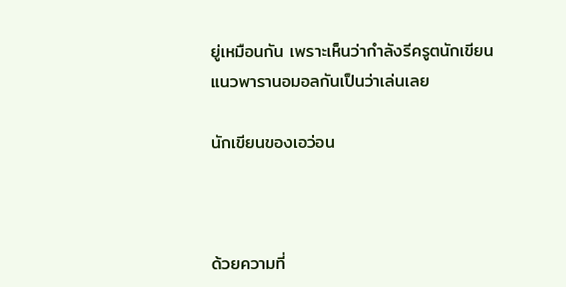ยู่เหมือนกัน เพราะเห็นว่ากำลังรีครูตนักเขียนแนวพารานอมอลกันเป็นว่าเล่นเลย

นักเขียนของเอว่อน



ด้วยความที่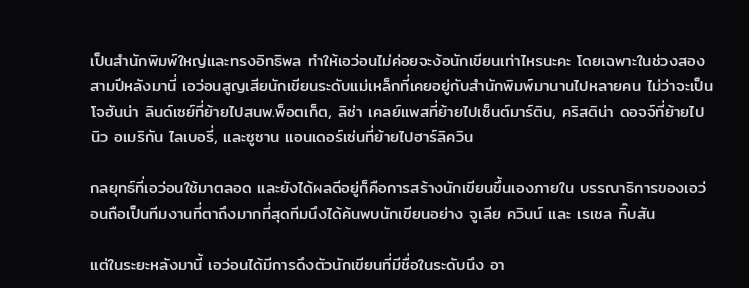เป็นสำนักพิมพ์ใหญ่และทรงอิทธิพล ทำให้เอว่อนไม่ค่อยจะง้อนักเขียนเท่าไหรนะคะ โดยเฉพาะในช่วงสองสามปีหลังมานี่ เอว่อนสูญเสียนักเขียนระดับแม่เหล็กที่เคยอยู่กับสำนักพิมพ์มานานไปหลายคน ไม่ว่าจะเป็นโจฮันน่า ลินด์เซย์ที่ย้ายไปสนพ.พ็อตเก็ต, ลิซ่า เคลย์แพสที่ย้ายไปเซ็นต์มาร์ติน, คริสติน่า ดอจจ์ที่ย้ายไปนิว อเมริกัน ไลเบอรี่, และซูซาน แอนเดอร์เซ่นที่ย้ายไปฮาร์ลิควิน

กลยุทธ์ที่เอว่อนใช้มาตลอด และยังได้ผลดีอยู่ก็คือการสร้างนักเขียนขึ้นเองภายใน บรรณาธิการของเอว่อนถือเป็นทีมงานที่ตาถึงมากที่สุดทีมนึงได้ค้นพบนักเขียนอย่าง จูเลีย ควินน์ และ เรเชล กิ๊บสัน

แต่ในระยะหลังมานี้ เอว่อนได้มีการดึงตัวนักเขียนที่มีชื่อในระดับนึง อา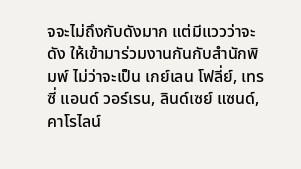จจะไม่ถึงกับดังมาก แต่มีแววว่าจะดัง ให้เข้ามาร่วมงานกันกับสำนักพิมพ์ ไม่ว่าจะเป็น เกย์เลน โฟลี่ย์, เทรซี่ แอนด์ วอร์เรน, ลินด์เซย์ แซนด์, คาโรไลน์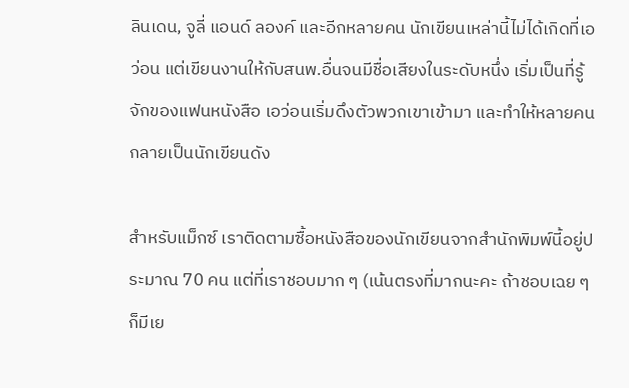ลินเดน, จูลี่ แอนด์ ลองค์ และอีกหลายคน นักเขียนเหล่านี้ไม่ได้เกิดที่เอว่อน แต่เขียนงานให้กับสนพ.อื่นจนมีชื่อเสียงในระดับหนึ่ง เริ่มเป็นที่รู้จักของแฟนหนังสือ เอว่อนเริ่มดึงตัวพวกเขาเข้ามา และทำให้หลายคนกลายเป็นนักเขียนดัง

สำหรับแม็กซ์ เราติดตามซื้อหนังสือของนักเขียนจากสำนักพิมพ์นี้อยู่ประมาณ 70 คน แต่ที่เราชอบมาก ๆ (เน้นตรงที่มากนะคะ ถ้าชอบเฉย ๆ ก็มีเย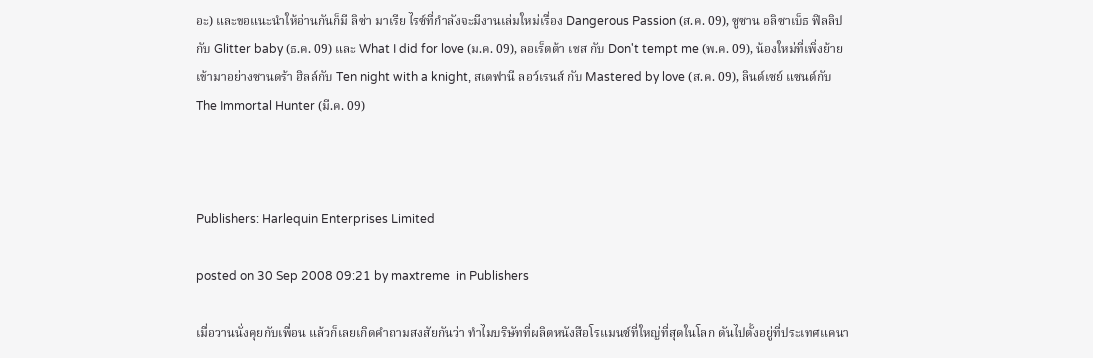อะ) และขอแนะนำให้อ่านกันก็มี ลิซ่า มาเรีย ไรซ์ที่กำลังจะมีงานเล่มใหม่เรื่อง Dangerous Passion (ส.ค. 09), ซูซาน อลิซาเบ็ธ ฟิลลิป กับ Glitter baby (ธ.ค. 09) และ What I did for love (ม.ค. 09), ลอเร็ตต้า เชส กับ Don't tempt me (พ.ค. 09), น้องใหม่ที่เพิ่งย้ายเข้ามาอย่างซานดร้า ฮิลล์กับ Ten night with a knight, สเตฟานี ลอว์เรนส์ กับ Mastered by love (ส.ค. 09), ลินด์เซย์ แซนด์กับ The Immortal Hunter (มี.ค. 09)



Publishers: Harlequin Enterprises Limited

posted on 30 Sep 2008 09:21 by maxtreme  in Publishers

เมื่อวานนั่งคุยกับเพื่อน แล้วก็เลยเกิดคำถามสงสัยกันว่า ทำไมบริษัทที่ผลิตหนังสือโรแมนซ์ที่ใหญ่ที่สุดในโลก ดันไปตั้งอยู่ที่ประเทศแคนา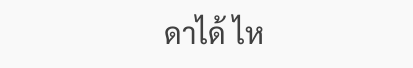ดาได้ ไห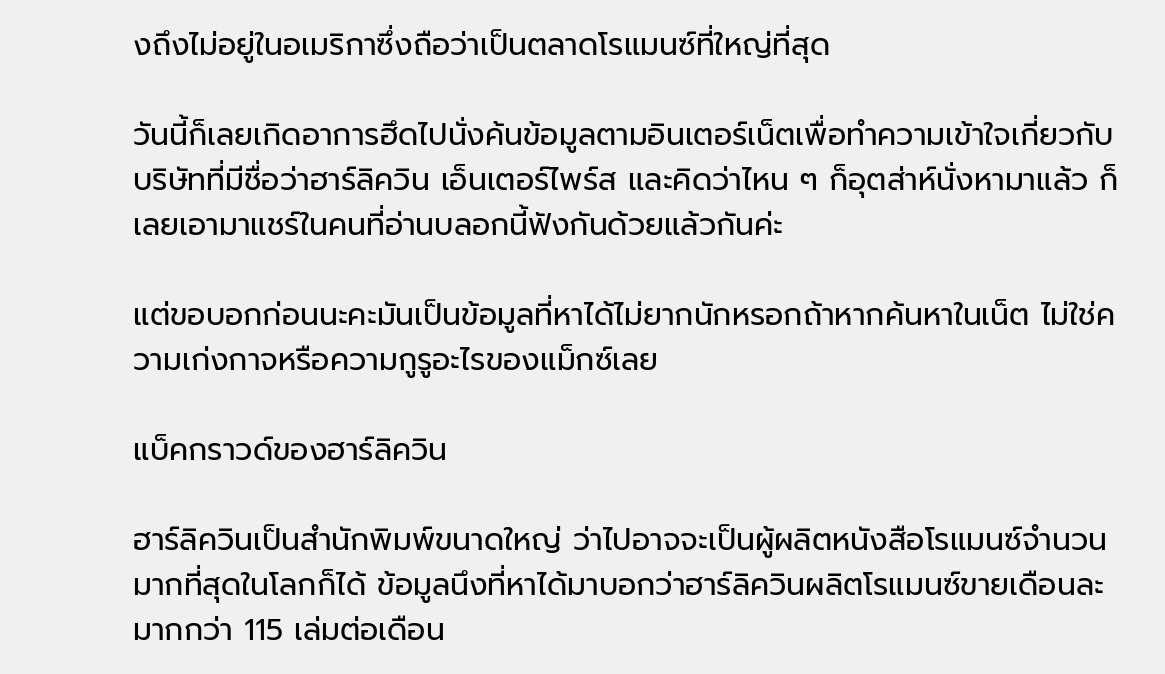งถึงไม่อยู่ในอเมริกาซึ่งถือว่าเป็นตลาดโรแมนซ์ที่ใหญ่ที่สุด

วันนี้ก็เลยเกิดอาการฮึดไปนั่งค้นข้อมูลตามอินเตอร์เน็ตเพื่อทำความเข้าใจเกี่ยวกับบริษัทที่มีชื่อว่าฮาร์ลิควิน เอ็นเตอร์ไพร์ส และคิดว่าไหน ๆ ก็อุตส่าห์นั่งหามาแล้ว ก็เลยเอามาแชร์ในคนที่อ่านบลอกนี้ฟังกันด้วยแล้วกันค่ะ

แต่ขอบอกก่อนนะคะมันเป็นข้อมูลที่หาได้ไม่ยากนักหรอกถ้าหากค้นหาในเน็ต ไม่ใช่ความเก่งกาจหรือความกูรูอะไรของแม็กซ์เลย

แบ็คกราวด์ของฮาร์ลิควิน

ฮาร์ลิควินเป็นสำนักพิมพ์ขนาดใหญ่ ว่าไปอาจจะเป็นผู้ผลิตหนังสือโรแมนซ์จำนวนมากที่สุดในโลกก็ได้ ข้อมูลนึงที่หาได้มาบอกว่าฮาร์ลิควินผลิตโรแมนซ์ขายเดือนละมากกว่า 115 เล่มต่อเดือน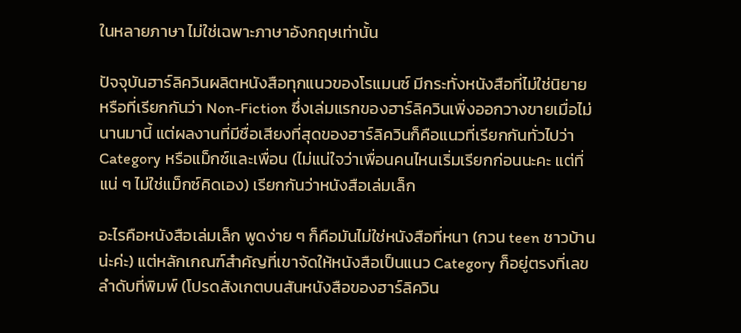ในหลายภาษา ไม่ใช่เฉพาะภาษาอังกฤษเท่านั้น

ปัจจุบันฮาร์ลิควินผลิตหนังสือทุกแนวของโรแมนซ์ มีกระทั่งหนังสือที่ไม่ใช่นิยาย หรือที่เรียกกันว่า Non-Fiction ซึ่งเล่มแรกของฮาร์ลิควินเพิ่งออกวางขายเมื่อไม่นานมานี้ แต่ผลงานที่มีชื่อเสียงที่สุดของฮาร์ลิควินก็คือแนวที่เรียกกันทั่วไปว่า Category หรือแม็กซ์และเพื่อน (ไม่แน่ใจว่าเพื่อนคนไหนเริ่มเรียกก่อนนะคะ แต่ที่แน่ ๆ ไม่ใช่แม็กซ์คิดเอง) เรียกกันว่าหนังสือเล่มเล็ก

อะไรคือหนังสือเล่มเล็ก พูดง่าย ๆ ก็คือมันไม่ใช่หนังสือที่หนา (กวน teen ชาวบ้านน่ะค่ะ) แต่หลักเกณฑ์สำคัญที่เขาจัดให้หนังสือเป็นแนว Category ก็อยู่ตรงที่เลขลำดับที่พิมพ์ (โปรดสังเกตบนสันหนังสือของฮาร์ลิควิน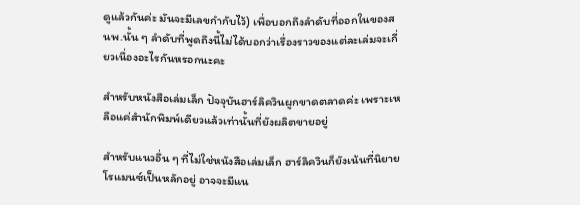ดูแล้วกันค่ะ มันจะมีเลขกำกับไว้) เพื่อบอกถึงลำดับที่ออกในของสนพ.นั้น ๆ ลำดับที่พูดถึงนี้ไม่ได้บอกว่าเรื่องราวของแต่ละเล่มจะเกี่ยวเนื่องอะไรกันหรอกนะคะ

สำหรับหนังสือเล่มเล็ก ปัจจุบันฮาร์ลิควินผูกขาดตลาดค่ะ เพราะเหลือแค่สำนักพิมพ์เดียวแล้วเท่านั้นที่ยังผลิตขายอยู่

สำหรับแนวอื่น ๆ ที่ไม่ใช่หนังสือเล่มเล็ก ฮาร์ลิควินก็ยังเน้นที่นิยายโรแมนซ์เป็นหลักอยู่ อาจจะมีแน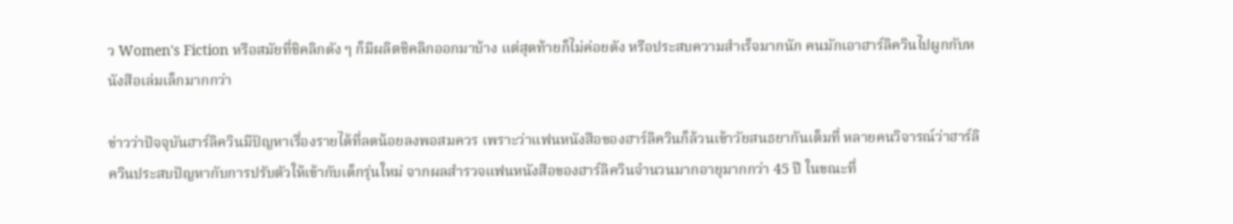ว Women's Fiction หรือสมัยที่ชิคลิกดัง ๆ ก็มีผลิตชิคลิกออกมาบ้าง แต่สุดท้ายก็ไม่ค่อยดัง หรือประสบความสำเร็จมากนัก คนมักเอาฮาร์ลิควินไปผูกกับหนังสือเล่มเล็กมากกว่า

ข่าวว่าปัจจุบันฮาร์ลิควินมีปัญหาเรื่องรายได้ที่ลดน้อยลงพอสมควร เพราะว่าแฟนหนังสือของฮาร์ลิควินก็ล้วนเข้าวัยสนธยากันเต็มที่ หลายคนวิจารณ์ว่าฮาร์ลิควินประสบปัญหากับการปรับตัวให้เข้ากับเด็กรุ่นใหม่ จากผลสำรวจแฟนหนังสือของฮาร์ลิควินจำนวนมากอายุมากกว่า 45 ปี ในขณะที่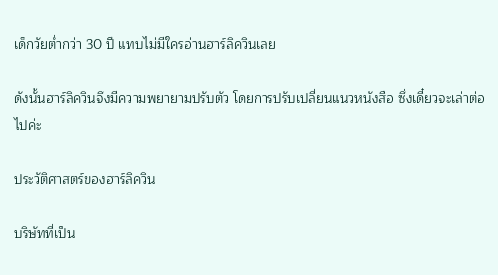เด็กวัยต่ำกว่า 30 ปี แทบไม่มีใครอ่านฮาร์ลิควินเลย

ดังนั้นฮาร์ลิควินจึงมีความพยายามปรับตัว โดยการปรับเปลี่ยนแนวหนังสือ ซึ่งเดี๋ยวจะเล่าต่อไปค่ะ

ประวัติศาสตร์ของฮาร์ลิควิน

บริษัทที่เป็น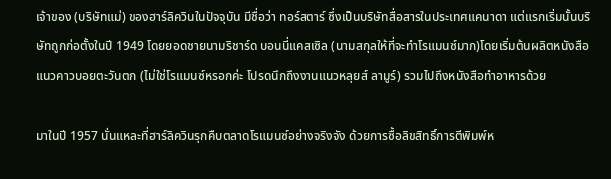เจ้าของ (บริษัทแม่) ของฮาร์ลิควินในปัจจุบัน มีชื่อว่า ทอร์สตาร์ ซึ่งเป็นบริษัทสื่อสารในประเทศแคนาดา แต่แรกเริ่มนั้นบริษัทถูกก่อตั้งในปี 1949 โดยยอดชายนามริชาร์ด บอนนี่แคสเซิล (นามสกุลให้ที่จะทำโรแมนซ์มาก)โดยเริ่มต้นผลิตหนังสือแนวคาวบอยตะวันตก (ไม่ใช่โรแมนซ์หรอกค่ะ โปรดนึกถึงงานแนวหลุยส์ ลามูร์) รวมไปถึงหนังสือทำอาหารด้วย

มาในปี 1957 นั่นแหละที่ฮาร์ลิควินรุกคืบตลาดโรแมนซ์อย่างจริงจัง ด้วยการซื้อลิขสิทธิ์การตีพิมพ์ห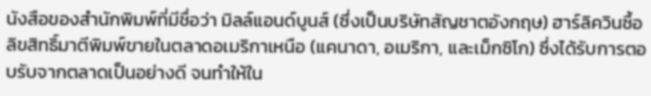นังสือของสำนักพิมพ์ที่มีชื่อว่า มิลล์แอนด์บูนส์ (ซึ่งเป็นบริษัทสัญชาตอังกฤษ) ฮาร์ลิควินซื้อลิขสิทธิ์มาตีพิมพ์ขายในตลาดอเมริกาเหนือ (แคนาดา, อเมริกา, และเม็กซิโก) ซึ่งได้รับการตอบรับจากตลาดเป็นอย่างดี จนทำให้ใน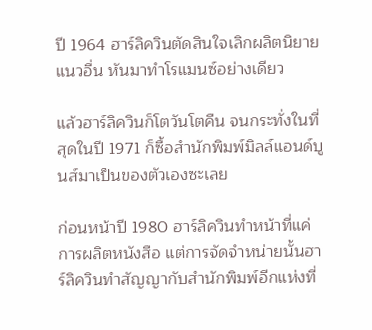ปี 1964 ฮาร์ลิควินตัดสินใจเลิกผลิตนิยายแนวอื่น หันมาทำโรแมนซ์อย่างเดียว

แล้วฮาร์ลิควินก็โตวันโตคืน จนกระทั่งในที่สุดในปี 1971 ก็ซื้อสำนักพิมพ์มิลล์แอนด์บูนส์มาเป็นของตัวเองซะเลย

ก่อนหน้าปี 1980 ฮาร์ลิควินทำหน้าที่แค่การผลิตหนังสือ แต่การจัดจำหน่ายนั้นฮาร์ลิควินทำสัญญากับสำนักพิมพ์อีกแห่งที่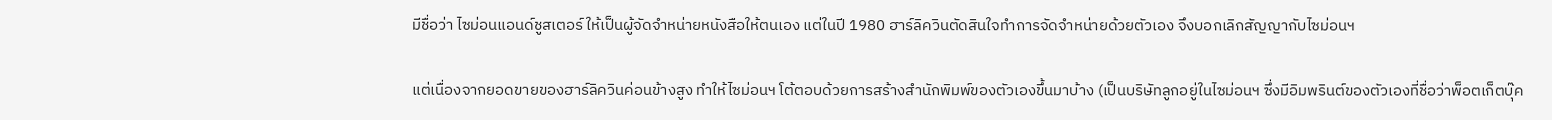มีชื่อว่า ไซม่อนแอนด์ชูสเตอร์ ให้เป็นผู้จัดจำหน่ายหนังสือให้ตนเอง แต่ในปี 1980 ฮาร์ลิควินตัดสินใจทำการจัดจำหน่ายด้วยตัวเอง จึงบอกเลิกสัญญากับไซม่อนฯ

แต่เนื่องจากยอดขายของฮาร์ลิควินค่อนข้างสูง ทำให้ไซม่อนฯ โต้ตอบด้วยการสร้างสำนักพิมพ์ของตัวเองขึ้นมาบ้าง (เป็นบริษัทลูกอยู่ในไซม่อนฯ ซึ่งมีอิมพรินต์ของตัวเองที่ชื่อว่าพ็อตเก็ตบุ๊ค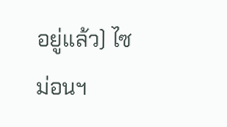อยู่แล้ว) ไซม่อนฯ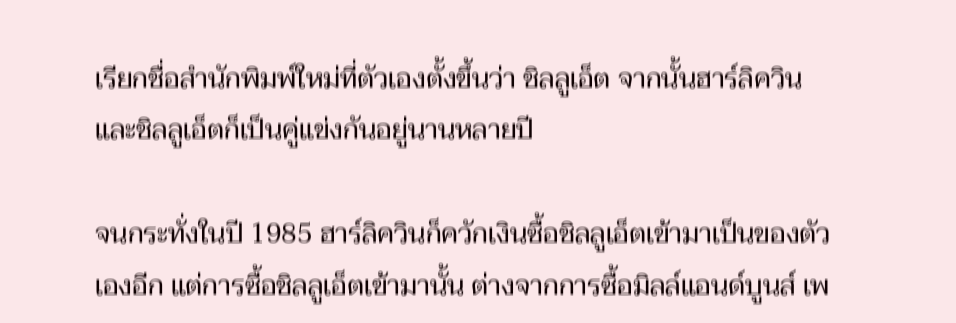เรียกชื่อสำนักพิมพ์ใหม่ที่ตัวเองตั้งขึ้นว่า ชิลลูเอ็ต จากนั้นฮาร์ลิควินและชิลลูเอ็ตก็เป็นคู่แข่งกันอยู่นานหลายปี

จนกระทั่งในปี 1985 ฮาร์ลิควินก็ควักเงินซื้อชิลลูเอ็ตเข้ามาเป็นของตัวเองอีก แต่การซื้อชิลลูเอ็ตเข้ามานั้น ต่างจากการซื้อมิลล์แอนด์บูนส์ เพ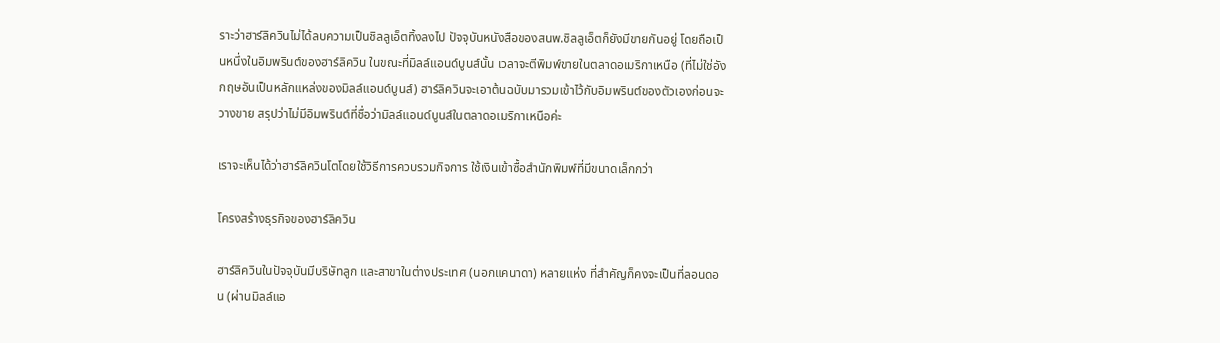ราะว่าฮาร์ลิควินไม่ได้ลบความเป็นชิลลูเอ็ตทิ้งลงไป ปัจจุบันหนังสือของสนพ.ชิลลูเอ็ตก็ยังมีขายกันอยู่ โดยถือเป็นหนึ่งในอิมพรินต์ของฮาร์ลิควิน ในขณะที่มิลล์แอนด์บูนส์นั้น เวลาจะตีพิมพ์ขายในตลาดอเมริกาเหนือ (ที่ไม่ใช่อังกฤษอันเป็นหลักแหล่งของมิลล์แอนด์บูนส์) ฮาร์ลิควินจะเอาต้นฉบับมารวมเข้าไว้กับอิมพรินต์ของตัวเองก่อนจะวางขาย สรุปว่าไม่มีอิมพรินต์ที่ชื่อว่ามิลล์แอนด์บูนส์ในตลาดอเมริกาเหนือค่ะ

เราจะเห็นได้ว่าฮาร์ลิควินโตโดยใช้วิธีการควบรวมกิจการ ใช้เงินเข้าซื้อสำนักพิมพ์ที่มีขนาดเล็กกว่า

โครงสร้างธุรกิจของฮาร์ลิควิน

ฮาร์ลิควินในปัจจุบันมีบริษัทลูก และสาขาในต่างประเทศ (นอกแคนาดา) หลายแห่ง ที่สำคัญก็คงจะเป็นที่ลอนดอน (ผ่านมิลล์แอ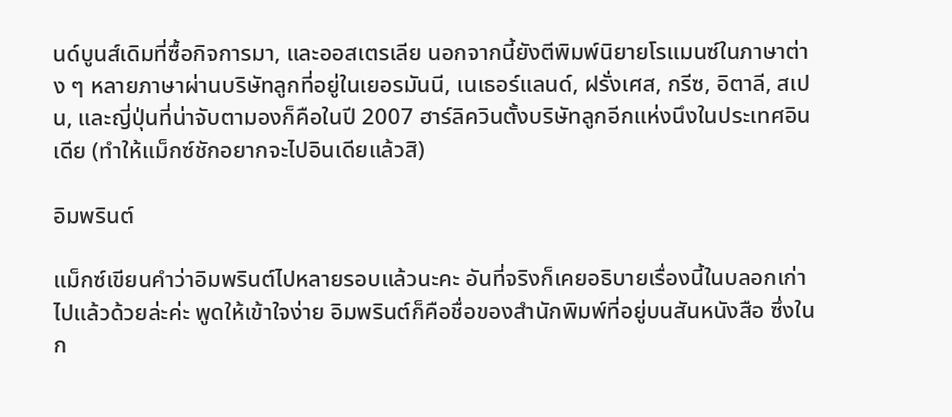นด์บูนส์เดิมที่ซื้อกิจการมา, และออสเตรเลีย นอกจากนี้ยังตีพิมพ์นิยายโรแมนซ์ในภาษาต่าง ๆ หลายภาษาผ่านบริษัทลูกที่อยู่ในเยอรมันนี, เนเธอร์แลนด์, ฝรั่งเศส, กรีซ, อิตาลี, สเปน, และญี่ปุ่นที่น่าจับตามองก็คือในปี 2007 ฮาร์ลิควินตั้งบริษัทลูกอีกแห่งนึงในประเทศอินเดีย (ทำให้แม็กซ์ชักอยากจะไปอินเดียแล้วสิ)

อิมพรินต์

แม็กซ์เขียนคำว่าอิมพรินต์ไปหลายรอบแล้วนะคะ อันที่จริงก็เคยอธิบายเรื่องนี้ในบลอกเก่าไปแล้วด้วยล่ะค่ะ พูดให้เข้าใจง่าย อิมพรินต์ก็คือชื่อของสำนักพิมพ์ที่อยู่บนสันหนังสือ ซึ่งในก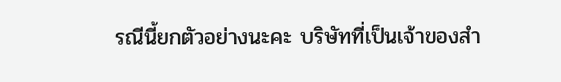รณีนี้ยกตัวอย่างนะคะ บริษัทที่เป็นเจ้าของสำ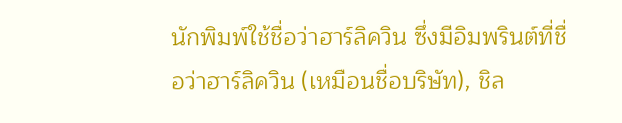นักพิมพ์ใช้ชื่อว่าฮาร์ลิควิน ซึ่งมีอิมพรินต์ที่ชื่อว่าฮาร์ลิควิน (เหมือนชื่อบริษัท), ชิล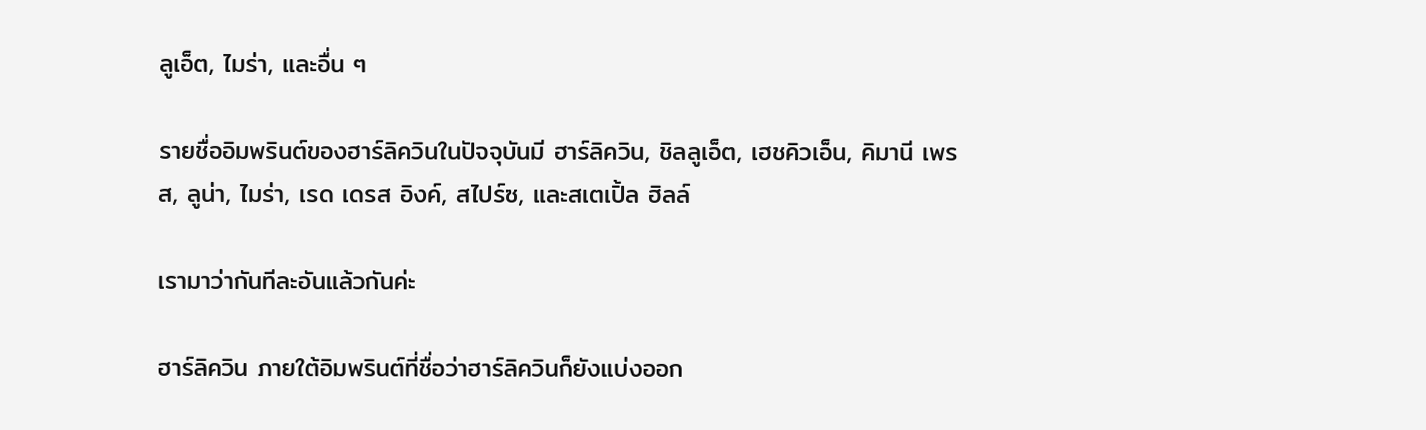ลูเอ็ต, ไมร่า, และอื่น ๆ

รายชื่ออิมพรินต์ของฮาร์ลิควินในปัจจุบันมี ฮาร์ลิควิน, ชิลลูเอ็ต, เฮชคิวเอ็น, คิมานี เพรส, ลูน่า, ไมร่า, เรด เดรส อิงค์, สไปร์ซ, และสเตเปิ้ล ฮิลล์

เรามาว่ากันทีละอันแล้วกันค่ะ

ฮาร์ลิควิน ภายใต้อิมพรินต์ที่ชื่อว่าฮาร์ลิควินก็ยังแบ่งออก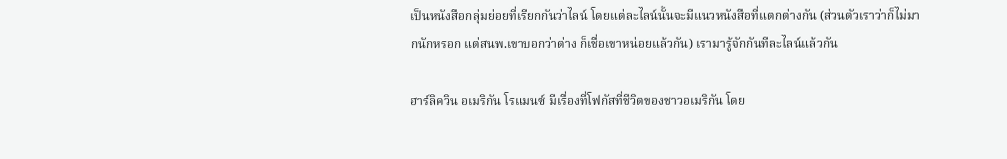เป็นหนังสือกลุ่มย่อยที่เรียกกันว่าไลน์ โดยแต่ละไลน์นั้นจะมีแนวหนังสือที่แตกต่างกัน (ส่วนตัวเราว่าก็ไม่มากนักหรอก แต่สนพ.เขาบอกว่าต่าง ก็เชื่อเขาหน่อยแล้วกัน) เรามารู้จักกันทีละไลน์แล้วกัน

ฮาร์ลิควิน อเมริกัน โรแมนซ์ มีเรื่องที่โฟกัสที่ชีวิตของชาวอเมริกัน โดย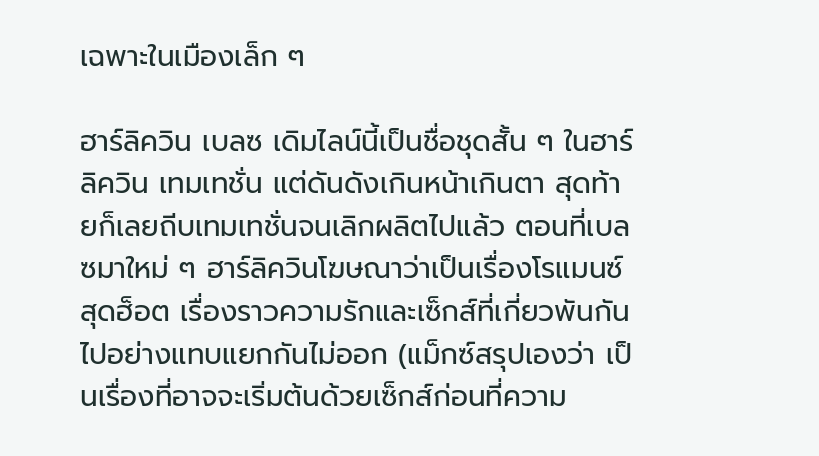เฉพาะในเมืองเล็ก ๆ

ฮาร์ลิควิน เบลซ เดิมไลน์นี้เป็นชื่อชุดสั้น ๆ ในฮาร์ลิควิน เทมเทชั่น แต่ดันดังเกินหน้าเกินตา สุดท้ายก็เลยถีบเทมเทชั่นจนเลิกผลิตไปแล้ว ตอนที่เบลซมาใหม่ ๆ ฮาร์ลิควินโฆษณาว่าเป็นเรื่องโรแมนซ์สุดฮ็อต เรื่องราวความรักและเซ็กส์ที่เกี่ยวพันกันไปอย่างแทบแยกกันไม่ออก (แม็กซ์สรุปเองว่า เป็นเรื่องที่อาจจะเริ่มต้นด้วยเซ็กส์ก่อนที่ความ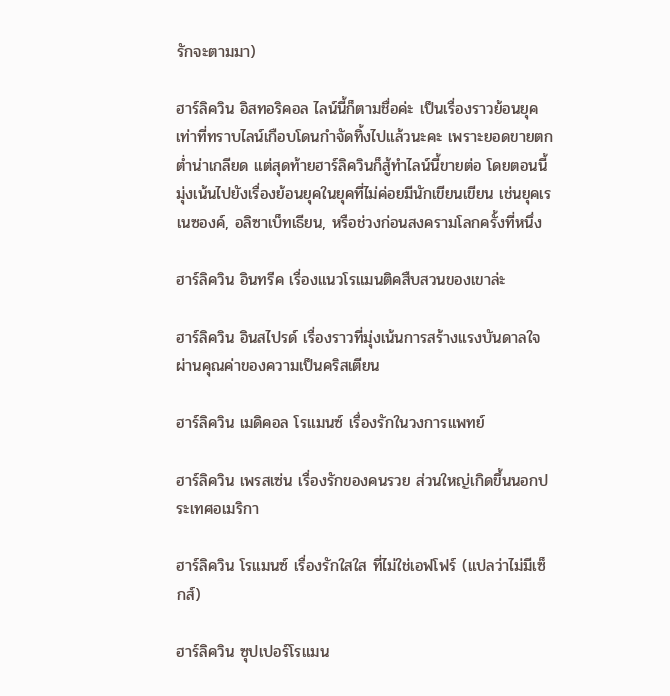รักจะตามมา)

ฮาร์ลิควิน อิสทอริคอล ไลน์นี้ก็ตามชื่อค่ะ เป็นเรื่องราวย้อนยุค เท่าที่ทราบไลน์เกือบโดนกำจัดทิ้งไปแล้วนะคะ เพราะยอดขายตกต่ำน่าเกลียด แต่สุดท้ายฮาร์ลิควินก็สู้ทำไลน์นี้ขายต่อ โดยตอนนี้มุ่งเน้นไปยังเรื่องย้อนยุคในยุคที่ไม่ค่อยมีนักเขียนเขียน เช่นยุคเรเนซองค์, อลิซาเบ็ทเธียน, หรือช่วงก่อนสงครามโลกครั้งที่หนึ่ง

ฮาร์ลิควิน อินทรีค เรื่องแนวโรแมนติคสืบสวนของเขาล่ะ

ฮาร์ลิควิน อินสไปรด์ เรื่องราวที่มุ่งเน้นการสร้างแรงบันดาลใจ ผ่านคุณค่าของความเป็นคริสเตียน

ฮาร์ลิควิน เมดิคอล โรแมนซ์ เรื่องรักในวงการแพทย์

ฮาร์ลิควิน เพรสเซ่น เรื่องรักของคนรวย ส่วนใหญ่เกิดขึ้นนอกประเทศอเมริกา

ฮาร์ลิควิน โรแมนซ์ เรื่องรักใสใส ที่ไม่ใช่เอฟโฟร์ (แปลว่าไม่มีเซ็กส์)

ฮาร์ลิควิน ซุปเปอร์โรแมน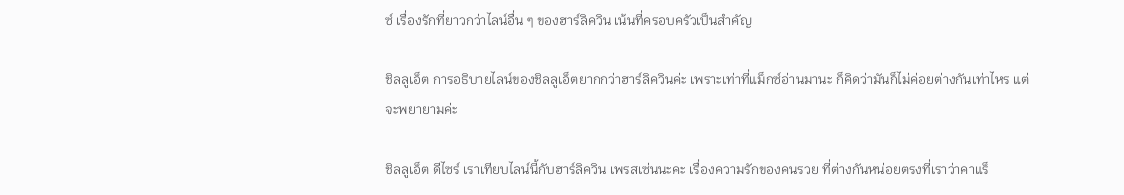ซ์ เรื่องรักที่ยาวกว่าไลน์อื่น ๆ ของฮาร์ลิควิน เน้นที่ครอบครัวเป็นสำคัญ

ชิลลูเอ็ต การอธิบายไลน์ของชิลลูเอ็ตยากกว่าฮาร์ลิควินค่ะ เพราะเท่าที่แม็กซ์อ่านมานะ ก็คิดว่ามันก็ไม่ค่อยต่างกันเท่าไหร แต่จะพยายามค่ะ

ชิลลูเอ็ต ดีไซร์ เราเทียบไลน์นี้กับฮาร์ลิควิน เพรสเซ่นนะคะ เรื่องความรักของคนรวย ที่ต่างกันหน่อยตรงที่เราว่าคาแร็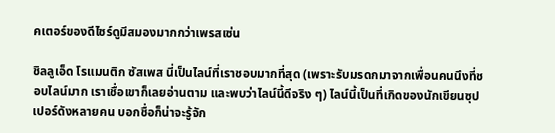คเตอร์ของดีไซร์ดูมีสมองมากกว่าเพรสเซ่น

ชิลลูเอ็ด โรแมนติก ซัสเพส นี่เป็นไลน์ที่เราชอบมากที่สุด (เพราะรับมรดกมาจากเพื่อนคนนึงที่ชอบไลน์มาก เราเชื่อเขาก็เลยอ่านตาม และพบว่าไลน์นี้ดีจริง ๆ) ไลน์นี้เป็นที่เกิดของนักเขียนซุปเปอร์ดังหลายคน บอกชื่อก็น่าจะรู้จัก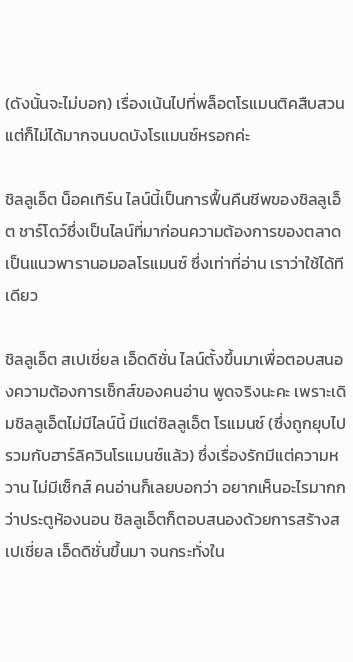(ดังนั้นจะไม่บอก) เรื่องเน้นไปที่พล็อตโรแมนติคสืบสวนแต่ก็ไม่ได้มากจนบดบังโรแมนซ์หรอกค่ะ

ชิลลูเอ็ต น็อคเทิร์น ไลน์นี้เป็นการฟื้นคืนชีพของชิลลูเอ็ต ชาร์โดว์ซึ่งเป็นไลน์ที่มาก่อนความต้องการของตลาด เป็นแนวพารานอมอลโรแมนซ์ ซึ่งเท่าที่อ่าน เราว่าใช้ได้ทีเดียว

ชิลลูเอ็ต สเปเชี่ยล เอ็ดดิชั่น ไลน์ตั้งขึ้นมาเพื่อตอบสนองความต้องการเซ็กส์ของคนอ่าน พูดจริงนะคะ เพราะเดิมชิลลูเอ็ตไม่มีไลน์นี้ มีแต่ชิลลูเอ็ต โรแมนซ์ (ซึ่งถูกยุบไปรวมกับฮาร์ลิควินโรแมนซ์แล้ว) ซึ่งเรื่องรักมีแต่ความหวาน ไม่มีเซ็กส์ คนอ่านก็เลยบอกว่า อยากเห็นอะไรมากกว่าประตูห้องนอน ชิลลูเอ็ตก็ตอบสนองด้วยการสร้างสเปเชี่ยล เอ็ดดิชั่นขึ้นมา จนกระทั่งใน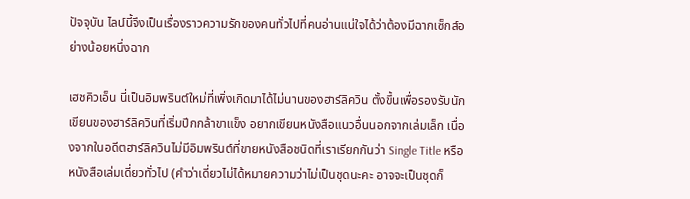ปัจจุบัน ไลน์นี้จึงเป็นเรื่องราวความรักของคนทั่วไปที่คนอ่านแน่ใจได้ว่าต้องมีฉากเซ็กส์อย่างน้อยหนึ่งฉาก

เฮชคิวเอ็น นี่เป็นอิมพรินต์ใหม่ที่เพิ่งเกิดมาได้ไม่นานของฮาร์ลิควิน ตั้งขึ้นเพื่อรองรับนักเขียนของฮาร์ลิควินที่เริ่มปีกกล้าขาแข็ง อยากเขียนหนังสือแนวอื่นนอกจากเล่มเล็ก เนื่องจากในอดีตฮาร์ลิควินไม่มีอิมพรินต์ที่ขายหนังสือชนิดที่เราเรียกกันว่า Single Title หรือหนังสือเล่มเดี่ยวทั่วไป (คำว่าเดี่ยวไม่ได้หมายความว่าไม่เป็นชุดนะคะ อาจจะเป็นชุดก็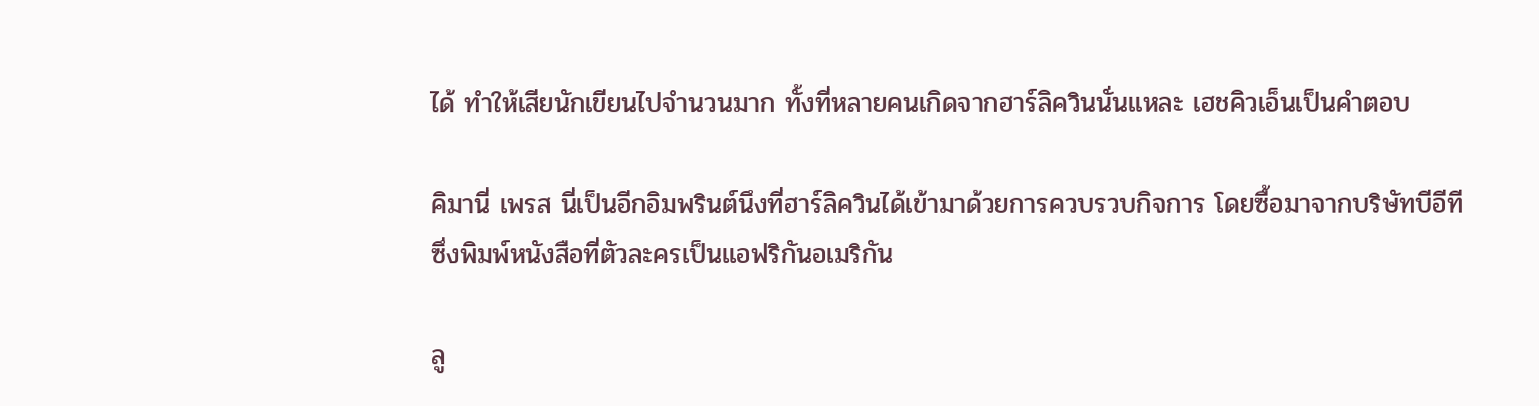ได้ ทำให้เสียนักเขียนไปจำนวนมาก ทั้งที่หลายคนเกิดจากฮาร์ลิควินนั่นแหละ เฮชคิวเอ็นเป็นคำตอบ

คิมานี่ เพรส นี่เป็นอีกอิมพรินต์นึงที่ฮาร์ลิควินได้เข้ามาด้วยการควบรวบกิจการ โดยซื้อมาจากบริษัทบีอีที ซึ่งพิมพ์หนังสือที่ตัวละครเป็นแอฟริกันอเมริกัน

ลู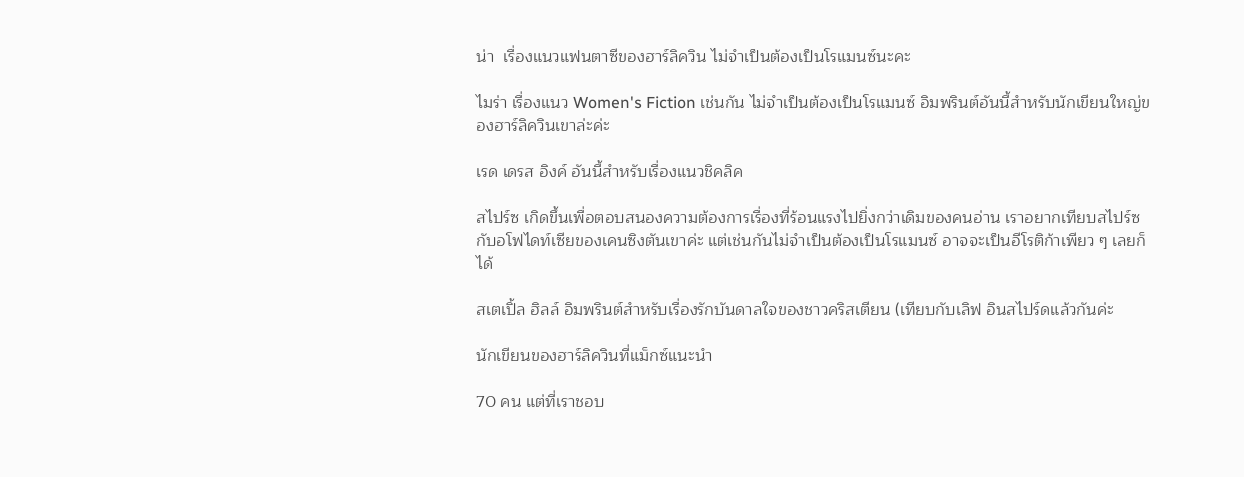น่า  เรื่องแนวแฟนตาซีของฮาร์ลิควิน ไม่จำเป็นต้องเป็นโรแมนซ์นะคะ

ไมร่า เรื่องแนว Women's Fiction เช่นกัน ไม่จำเป็นต้องเป็นโรแมนซ์ อิมพรินต์อันนี้สำหรับนักเขียนใหญ่ของฮาร์ลิควินเขาล่ะค่ะ

เรด เดรส อิงค์ อันนี้สำหรับเรื่องแนวชิคลิค

สไปร์ซ เกิดขึ้นเพื่อตอบสนองความต้องการเรื่องที่ร้อนแรงไปยิ่งกว่าเดิมของคนอ่าน เราอยากเทียบสไปร์ซกับอโฟไดท์เซียของเคนซิงตันเขาค่ะ แต่เช่นกันไม่จำเป็นต้องเป็นโรแมนซ์ อาจจะเป็นอีโรติก้าเพียว ๆ เลยก็ได้

สเตเปิ้ล ฮิลล์ อิมพรินต์สำหรับเรื่องรักบันดาลใจของชาวคริสเตียน (เทียบกับเลิฟ อินสไปร์ดแล้วกันค่ะ

นักเขียนของฮาร์ลิควินที่แม็กซ์แนะนำ

70 คน แต่ที่เราชอบ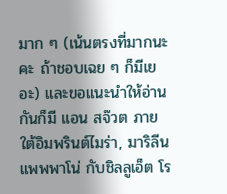มาก ๆ (เน้นตรงที่มากนะคะ ถ้าชอบเฉย ๆ ก็มีเยอะ) และขอแนะนำให้อ่านกันก็มี แอน สจ๊วต ภายใต้อิมพรินต์ไมร่า, มาริลีน แพพพาโน่ กับชิลลูเอ็ต โร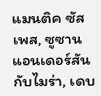แมนติค ซัสเพส, ซูซาน แอนเดอร์สันกับไมร่า, เดบ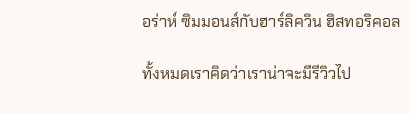อร่าห์ ซิมมอนส์กับฮาร์ลิควิน ฮิสทอริคอล

ทั้งหมดเราคิดว่าเราน่าจะมีรีวิวไป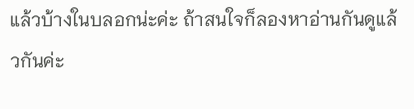แล้วบ้างในบลอกน่ะค่ะ ถ้าสนใจก็ลองหาอ่านกันดูแล้วกันค่ะ